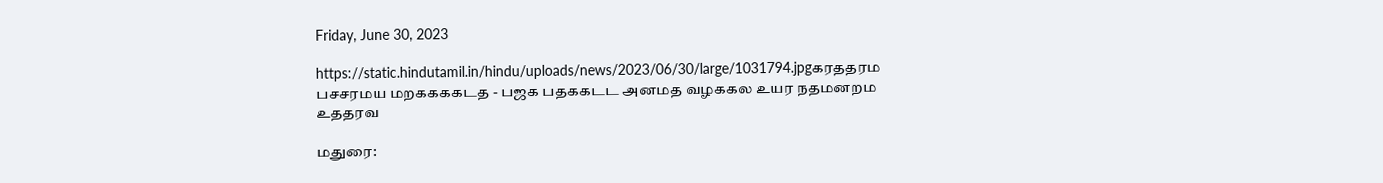Friday, June 30, 2023

https://static.hindutamil.in/hindu/uploads/news/2023/06/30/large/1031794.jpgகரததரம பசசரமய மறககககடத - பஜக பதககடட அனமத வழககல உயர நதமனறம உததரவ

மதுரை: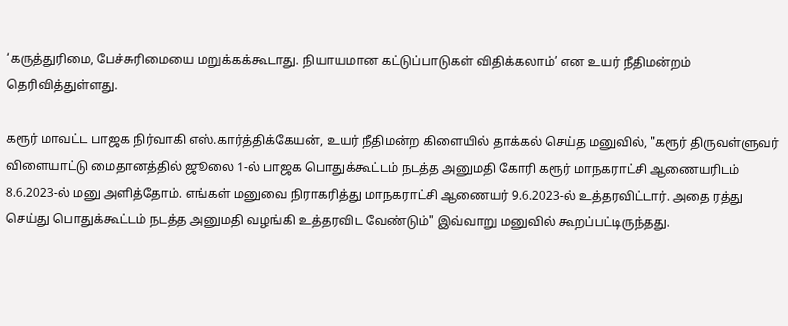‘கருத்துரிமை, பேச்சுரிமையை மறுக்கக்கூடாது. நியாயமான கட்டுப்பாடுகள் விதிக்கலாம்’ என உயர் நீதிமன்றம் தெரிவித்துள்ளது.

கரூர் மாவட்ட பாஜக நிர்வாகி எஸ்.கார்த்திக்கேயன், உயர் நீதிமன்ற கிளையில் தாக்கல் செய்த மனுவில், "கரூர் திருவள்ளுவர் விளையாட்டு மைதானத்தில் ஜூலை 1-ல் பாஜக பொதுக்கூட்டம் நடத்த அனுமதி கோரி கரூர் மாநகராட்சி ஆணையரிடம் 8.6.2023-ல் மனு அளித்தோம். எங்கள் மனுவை நிராகரித்து மாநகராட்சி ஆணையர் 9.6.2023-ல் உத்தரவிட்டார். அதை ரத்து செய்து பொதுக்கூட்டம் நடத்த அனுமதி வழங்கி உத்தரவிட வேண்டும்" இவ்வாறு மனுவில் கூறப்பட்டிருந்தது.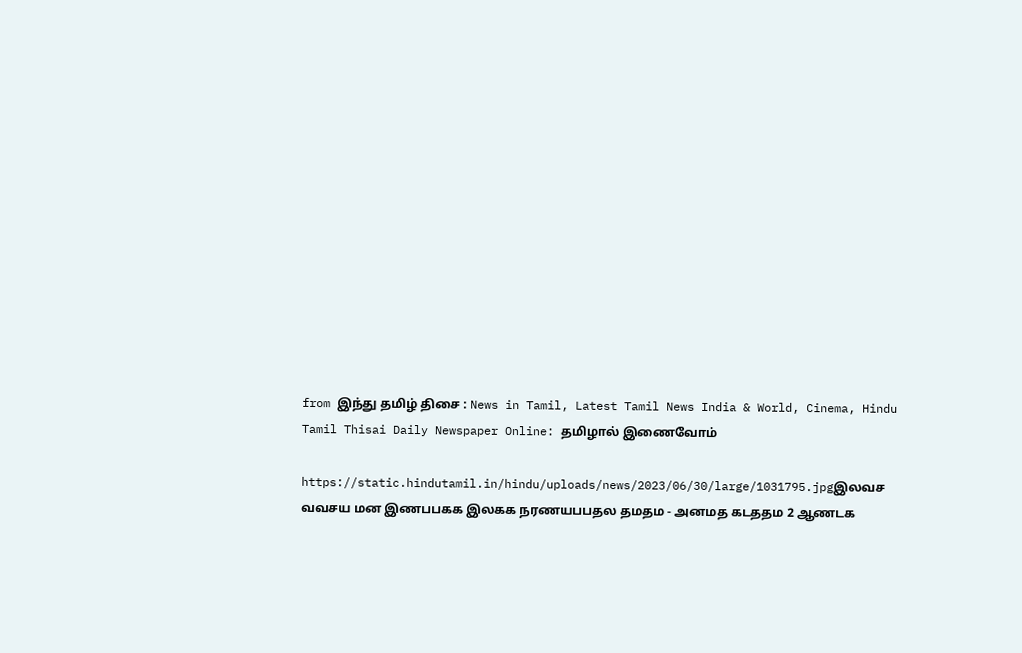from இந்து தமிழ் திசை : News in Tamil, Latest Tamil News India & World, Cinema, Hindu Tamil Thisai Daily Newspaper Online: தமிழால் இணைவோம்

https://static.hindutamil.in/hindu/uploads/news/2023/06/30/large/1031795.jpgஇலவச வவசய மன இணபபகக இலகக நரணயபபதல தமதம - அனமத கடததம 2 ஆணடக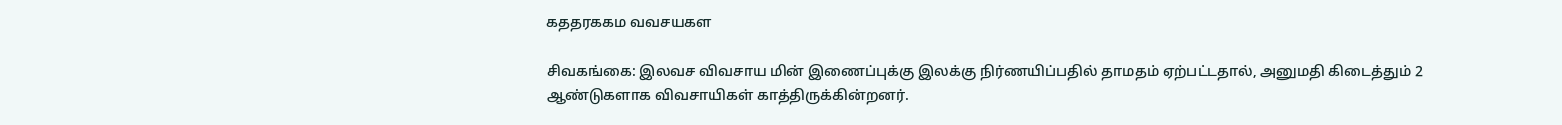கததரககம வவசயகள

சிவகங்கை: இலவச விவசாய மின் இணைப்புக்கு இலக்கு நிர்ணயிப்பதில் தாமதம் ஏற்பட்டதால், அனுமதி கிடைத்தும் 2 ஆண்டுகளாக விவசாயிகள் காத்திருக்கின்றனர்.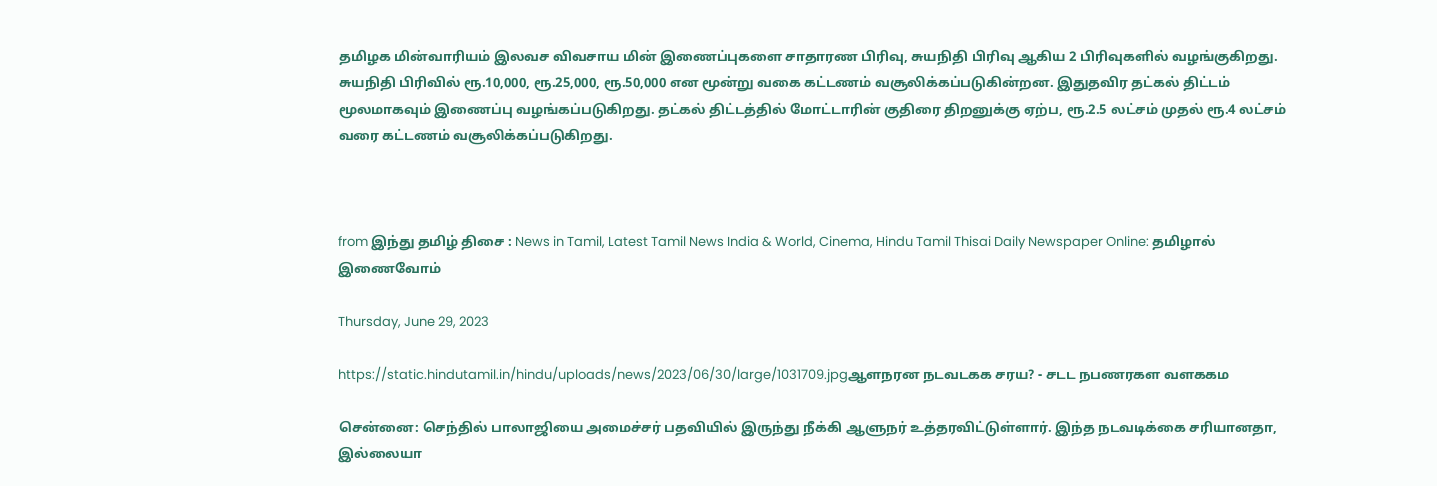தமிழக மின்வாரியம் இலவச விவசாய மின் இணைப்புகளை சாதாரண பிரிவு, சுயநிதி பிரிவு ஆகிய 2 பிரிவுகளில் வழங்குகிறது. சுயநிதி பிரிவில் ரூ.10,000, ரூ.25,000, ரூ.50,000 என மூன்று வகை கட்டணம் வசூலிக்கப்படுகின்றன. இதுதவிர தட்கல் திட்டம் மூலமாகவும் இணைப்பு வழங்கப்படுகிறது. தட்கல் திட்டத்தில் மோட்டாரின் குதிரை திறனுக்கு ஏற்ப, ரூ.2.5 லட்சம் முதல் ரூ.4 லட்சம் வரை கட்டணம் வசூலிக்கப்படுகிறது.



from இந்து தமிழ் திசை : News in Tamil, Latest Tamil News India & World, Cinema, Hindu Tamil Thisai Daily Newspaper Online: தமிழால் இணைவோம்

Thursday, June 29, 2023

https://static.hindutamil.in/hindu/uploads/news/2023/06/30/large/1031709.jpgஆளநரன நடவடகக சரய? - சடட நபணரகள வளககம

சென்னை: செந்தில் பாலாஜியை அமைச்சர் பதவியில் இருந்து நீக்கி ஆளுநர் உத்தரவிட்டுள்ளார். இந்த நடவடிக்கை சரியானதா, இல்லையா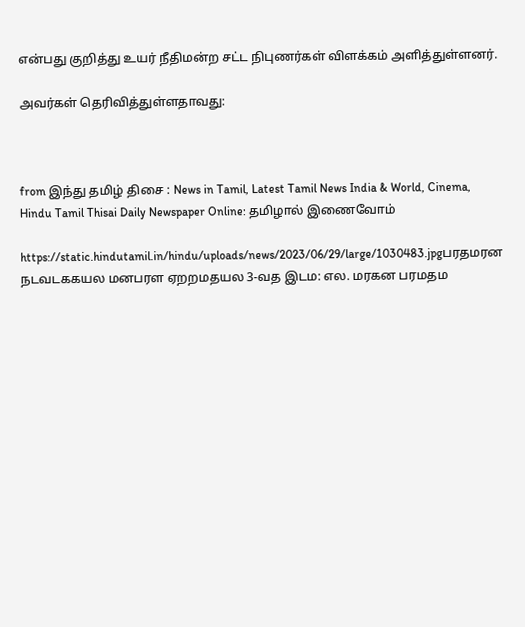என்பது குறித்து உயர் நீதிமன்ற சட்ட நிபுணர்கள் விளக்கம் அளித்துள்ளனர்.

அவர்கள் தெரிவித்துள்ளதாவது:



from இந்து தமிழ் திசை : News in Tamil, Latest Tamil News India & World, Cinema, Hindu Tamil Thisai Daily Newspaper Online: தமிழால் இணைவோம்

https://static.hindutamil.in/hindu/uploads/news/2023/06/29/large/1030483.jpgபரதமரன நடவடககயல மனபரள ஏறறமதயல 3-வத இடம: எல. மரகன பரமதம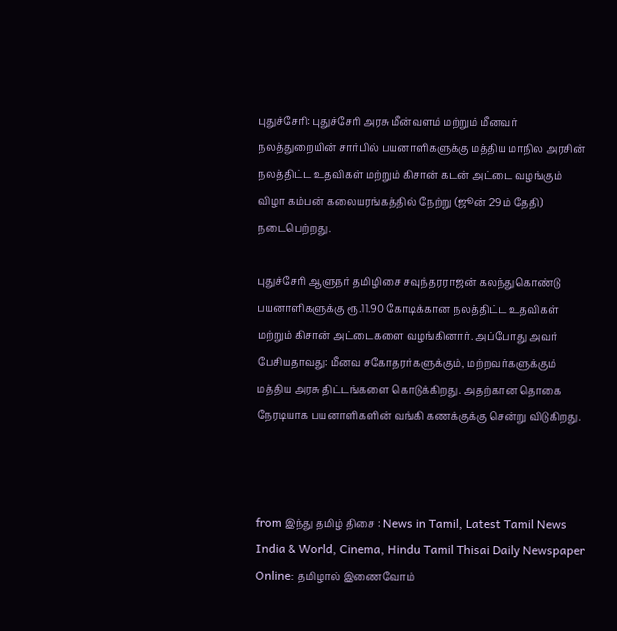புதுச்சேரி: புதுச்சேரி அரசு மீன்வளம் மற்றும் மீனவர் நலத்துறையின் சார்பில் பயனாளிகளுக்கு மத்திய மாநில அரசின் நலத்திட்ட உதவிகள் மற்றும் கிசான் கடன் அட்டை வழங்கும் விழா கம்பன் கலையரங்கத்தில் நேற்று (ஜூன் 29ம் தேதி) நடைபெற்றது.

புதுச்சேரி ஆளுநர் தமிழிசை சவுந்தரராஜன் கலந்துகொண்டு பயனாளிகளுக்கு ரூ.11.90 கோடிக்கான நலத்திட்ட உதவிகள் மற்றும் கிசான் அட்டைகளை வழங்கினார். அப்போது அவர் பேசியதாவது: மீனவ சகோதரர்களுக்கும், மற்றவர்களுக்கும் மத்திய அரசு திட்டங்களை கொடுக்கிறது. அதற்கான தொகை நேரடியாக பயனாளிகளின் வங்கி கணக்குக்கு சென்று விடுகிறது.



from இந்து தமிழ் திசை : News in Tamil, Latest Tamil News India & World, Cinema, Hindu Tamil Thisai Daily Newspaper Online: தமிழால் இணைவோம்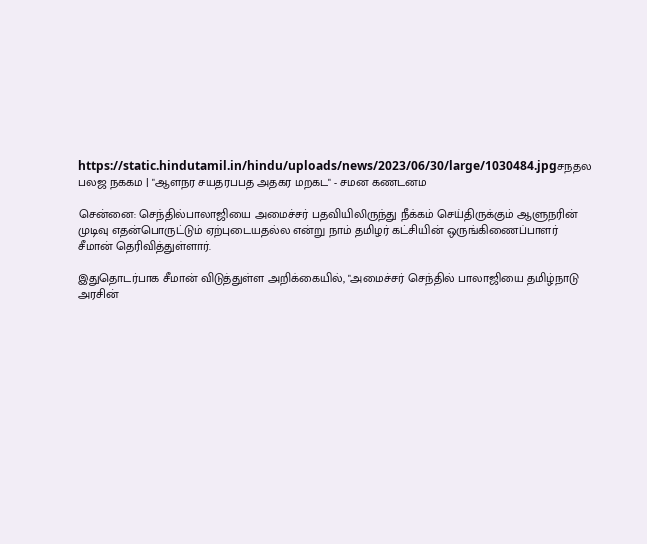https://static.hindutamil.in/hindu/uploads/news/2023/06/30/large/1030484.jpgசநதல பலஜ நககம | "ஆளநர சயதரபபத அதகர மறகட" - சமன கணடனம

சென்னை: செந்தில்பாலாஜியை அமைச்சர் பதவியிலிருந்து நீக்கம் செய்திருக்கும் ஆளுநரின் முடிவு எதன்பொருட்டும் ஏற்புடையதல்ல என்று நாம் தமிழர் கட்சியின் ஒருங்கிணைப்பாளர் சீமான் தெரிவித்துள்ளார்.

இதுதொடர்பாக சீமான் விடுத்துள்ள அறிக்கையில், "அமைச்சர் செந்தில் பாலாஜியை தமிழ்நாடு அரசின்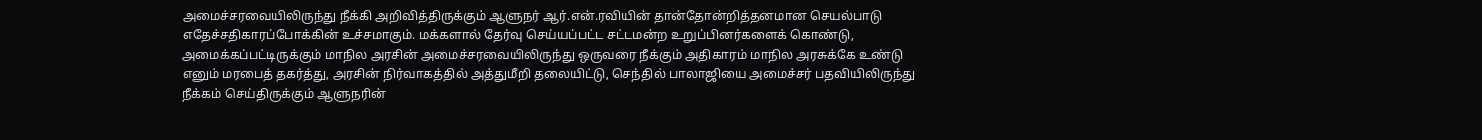அமைச்சரவையிலிருந்து நீக்கி அறிவித்திருக்கும் ஆளுநர் ஆர்.என்.ரவியின் தான்தோன்றித்தனமான செயல்பாடு எதேச்சதிகாரப்போக்கின் உச்சமாகும். மக்களால் தேர்வு செய்யப்பட்ட சட்டமன்ற உறுப்பினர்களைக் கொண்டு, அமைக்கப்பட்டிருக்கும் மாநில அரசின் அமைச்சரவையிலிருந்து ஒருவரை நீக்கும் அதிகாரம் மாநில அரசுக்கே உண்டு எனும் மரபைத் தகர்த்து, அரசின் நிர்வாகத்தில் அத்துமீறி தலையிட்டு, செந்தில் பாலாஜியை அமைச்சர் பதவியிலிருந்து நீக்கம் செய்திருக்கும் ஆளுநரின்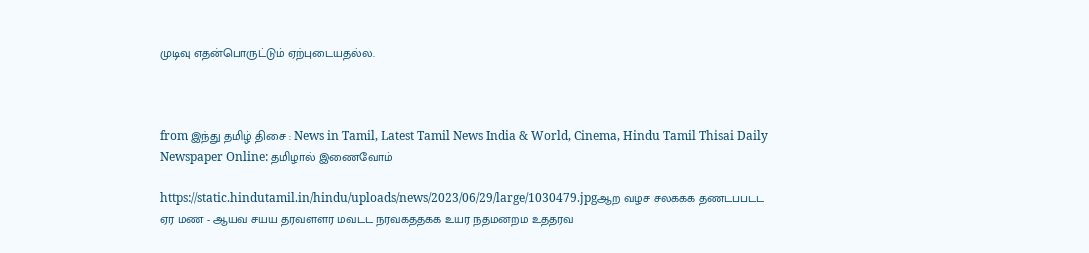முடிவு எதன்பொருட்டும் ஏற்புடையதல்ல.



from இந்து தமிழ் திசை : News in Tamil, Latest Tamil News India & World, Cinema, Hindu Tamil Thisai Daily Newspaper Online: தமிழால் இணைவோம்

https://static.hindutamil.in/hindu/uploads/news/2023/06/29/large/1030479.jpgஆற வழச சலககக தணடபபடட ஏர மண - ஆயவ சயய தரவளளர மவடட நரவகததகக உயர நதமனறம உததரவ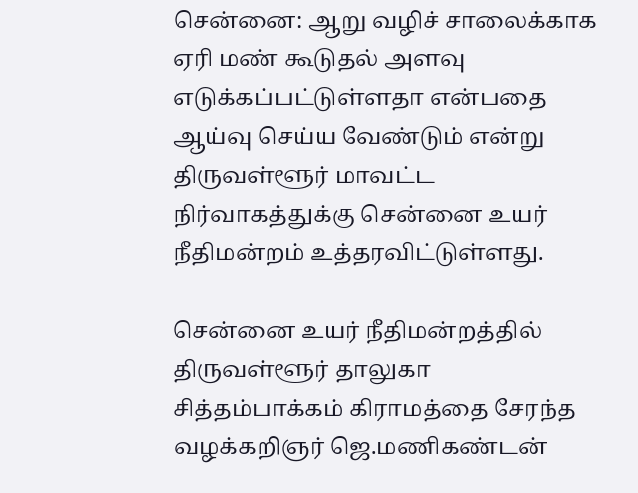சென்னை: ஆறு வழிச் சாலைக்காக ஏரி மண் கூடுதல் அளவு எடுக்கப்பட்டுள்ளதா என்பதை ஆய்வு செய்ய வேண்டும் என்று திருவள்ளூர் மாவட்ட நிர்வாகத்துக்கு சென்னை உயர் நீதிமன்றம் உத்தரவிட்டுள்ளது.

சென்னை உயர் நீதிமன்றத்தில் திருவள்ளூர் தாலுகா சித்தம்பாக்கம் கிராமத்தை சேரந்த வழக்கறிஞர் ஜெ.மணிகண்டன்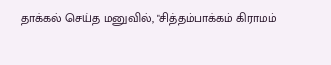தாக்கல் செய்த மனுவில், "சித்தம்பாக்கம் கிராமம்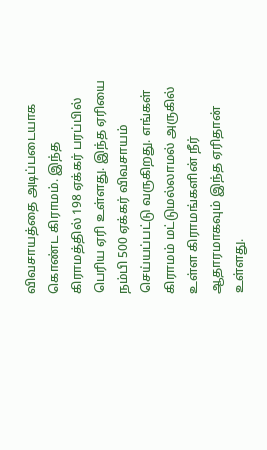விவசாயத்தை அடிப்படையாக கொண்ட கிராமம். இந்த கிராமத்தில் 198 ஏக்கர் பரப்பில் பெரிய ஏரி உள்ளது. இந்த ஏரியை நம்பி 500 ஏக்கர் விவசாயம் செய்யப்பட்டு வருகிறது. எங்கள் கிராமம் மட்டுமல்லாமல் அருகில் உள்ள கிராமங்களின் நீர் ஆதாரமாகவும் இந்த ஏரிதான் உள்ளது.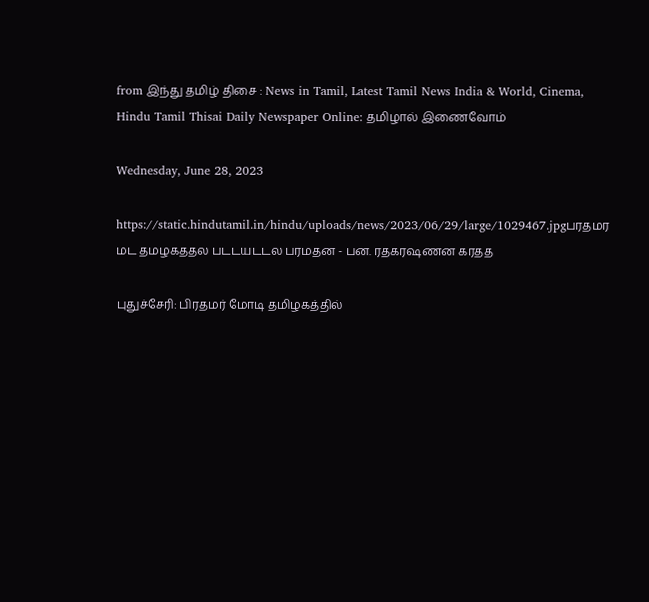from இந்து தமிழ் திசை : News in Tamil, Latest Tamil News India & World, Cinema, Hindu Tamil Thisai Daily Newspaper Online: தமிழால் இணைவோம்

Wednesday, June 28, 2023

https://static.hindutamil.in/hindu/uploads/news/2023/06/29/large/1029467.jpgபரதமர மட தமழகததல படடயடடல பரமதன - பன. ரதகரஷணன கரதத

புதுச்சேரி: பிரதமர் மோடி தமிழகத்தில்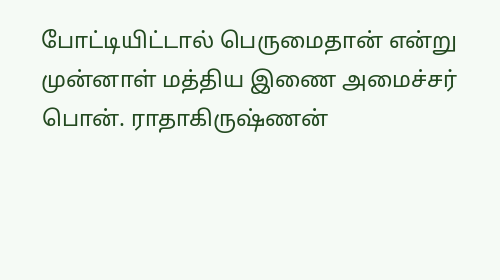போட்டியிட்டால் பெருமைதான் என்று முன்னாள் மத்திய இணை அமைச்சர் பொன். ராதாகிருஷ்ணன்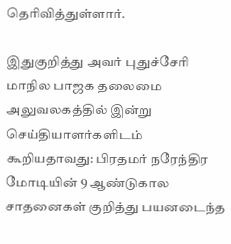தெரிவித்துள்ளார்.

இதுகுறித்து அவர் புதுச்சேரி மாநில பாஜக தலைமை அலுவலகத்தில் இன்று செய்தியாளர்களிடம் கூறியதாவது: பிரதமர் நரேந்திர மோடியின் 9 ஆண்டுகால சாதனைகள் குறித்து பயனடைந்த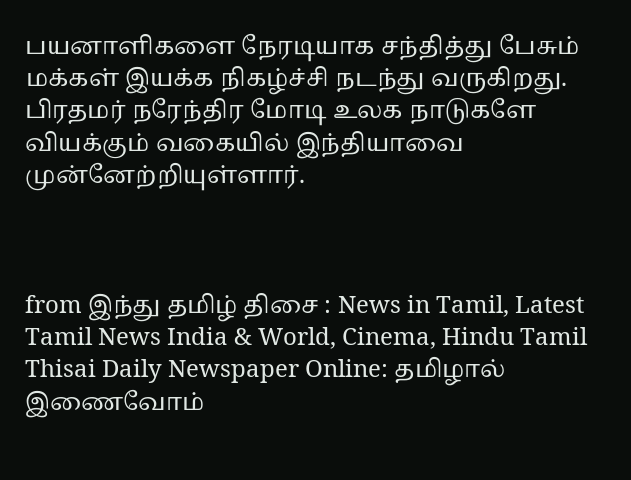பயனாளிகளை நேரடியாக சந்தித்து பேசும் மக்கள் இயக்க நிகழ்ச்சி நடந்து வருகிறது. பிரதமர் நரேந்திர மோடி உலக நாடுகளே வியக்கும் வகையில் இந்தியாவை முன்னேற்றியுள்ளார்.



from இந்து தமிழ் திசை : News in Tamil, Latest Tamil News India & World, Cinema, Hindu Tamil Thisai Daily Newspaper Online: தமிழால் இணைவோம்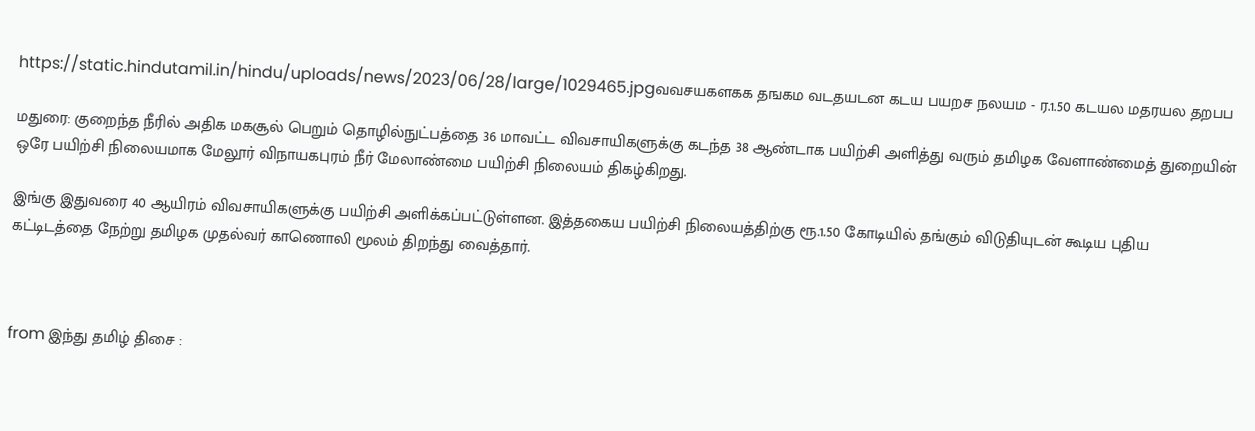https://static.hindutamil.in/hindu/uploads/news/2023/06/28/large/1029465.jpgவவசயகளகக தஙகம வடதயடன கடய பயறச நலயம - ர.1.50 கடயல மதரயல தறபப

மதுரை: குறைந்த நீரில் அதிக மகசூல் பெறும் தொழில்நுட்பத்தை 36 மாவட்ட விவசாயிகளுக்கு கடந்த 38 ஆண்டாக பயிற்சி அளித்து வரும் தமிழக வேளாண்மைத் துறையின் ஒரே பயிற்சி நிலையமாக மேலூர் விநாயகபுரம் நீர் மேலாண்மை பயிற்சி நிலையம் திகழ்கிறது.

இங்கு இதுவரை 40 ஆயிரம் விவசாயிகளுக்கு பயிற்சி அளிக்கப்பட்டுள்ளன. இத்தகைய பயிற்சி நிலையத்திற்கு ரூ.1.50 கோடியில் தங்கும் விடுதியுடன் கூடிய புதிய கட்டிடத்தை நேற்று தமிழக முதல்வர் காணொலி மூலம் திறந்து வைத்தார்.



from இந்து தமிழ் திசை :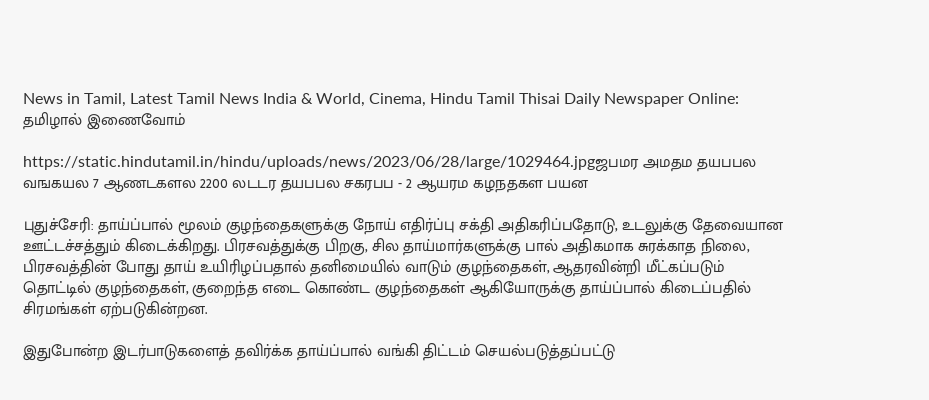News in Tamil, Latest Tamil News India & World, Cinema, Hindu Tamil Thisai Daily Newspaper Online: தமிழால் இணைவோம்

https://static.hindutamil.in/hindu/uploads/news/2023/06/28/large/1029464.jpgஜபமர அமதம தயபபல வஙகயல 7 ஆணடகளல 2200 லடடர தயபபல சகரபப - 2 ஆயரம கழநதகள பயன

புதுச்சேரி: தாய்ப்பால் மூலம் குழந்தைகளுக்கு நோய் எதிர்ப்பு சக்தி அதிகரிப்பதோடு, உடலுக்கு தேவையான ஊட்டச்சத்தும் கிடைக்கிறது. பிரசவத்துக்கு பிறகு, சில தாய்மார்களுக்கு பால் அதிகமாக சுரக்காத நிலை, பிரசவத்தின் போது தாய் உயிரிழப்பதால் தனிமையில் வாடும் குழந்தைகள், ஆதரவின்றி மீட்கப்படும் தொட்டில் குழந்தைகள், குறைந்த எடை கொண்ட குழந்தைகள் ஆகியோருக்கு தாய்ப்பால் கிடைப்பதில் சிரமங்கள் ஏற்படுகின்றன.

இதுபோன்ற இடர்பாடுகளைத் தவிர்க்க தாய்ப்பால் வங்கி திட்டம் செயல்படுத்தப்பட்டு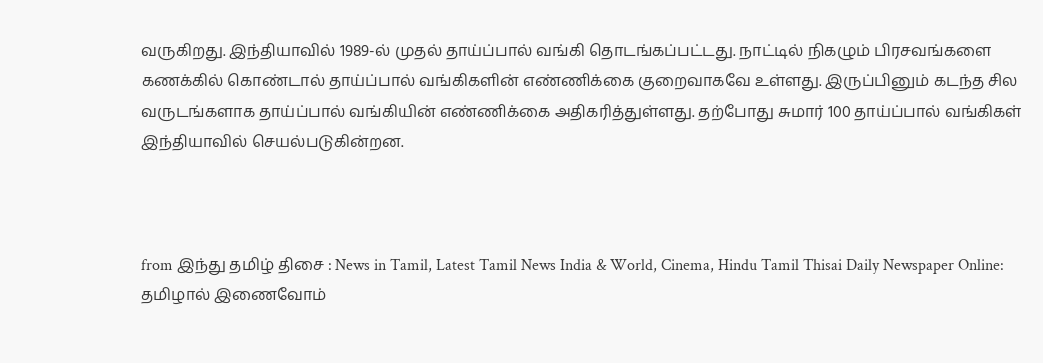வருகிறது. இந்தியாவில் 1989-ல் முதல் தாய்ப்பால் வங்கி தொடங்கப்பட்டது. நாட்டில் நிகழும் பிரசவங்களை கணக்கில் கொண்டால் தாய்ப்பால் வங்கிகளின் எண்ணிக்கை குறைவாகவே உள்ளது. இருப்பினும் கடந்த சில வருடங்களாக தாய்ப்பால் வங்கியின் எண்ணிக்கை அதிகரித்துள்ளது. தற்போது சுமார் 100 தாய்ப்பால் வங்கிகள் இந்தியாவில் செயல்படுகின்றன.



from இந்து தமிழ் திசை : News in Tamil, Latest Tamil News India & World, Cinema, Hindu Tamil Thisai Daily Newspaper Online: தமிழால் இணைவோம்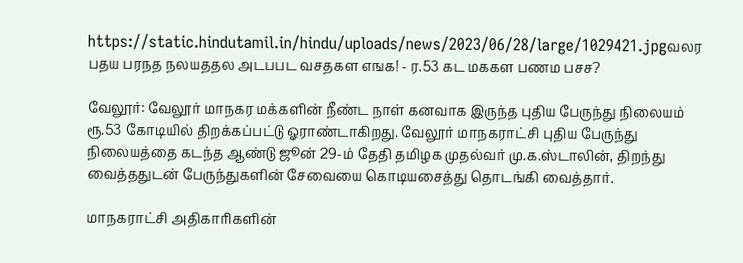https://static.hindutamil.in/hindu/uploads/news/2023/06/28/large/1029421.jpgவலர பதய பரநத நலயததல அடபபட வசதகள எஙக! - ர.53 கட மககள பணம பசச?

வேலூர்: வேலூர் மாநகர மக்களின் நீண்ட நாள் கனவாக இருந்த புதிய பேருந்து நிலையம் ரூ.53 கோடியில் திறக்கப்பட்டு ஓராண்டாகிறது. வேலூர் மாநகராட்சி புதிய பேருந்து நிலையத்தை கடந்த ஆண்டு ஜூன் 29-ம் தேதி தமிழக முதல்வர் மு.க.ஸ்டாலின், திறந்து வைத்ததுடன் பேருந்துகளின் சேவையை கொடியசைத்து தொடங்கி வைத்தார்.

மாநகராட்சி அதிகாரிகளின்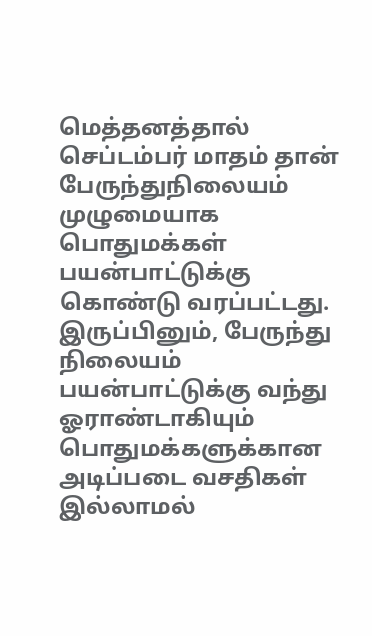மெத்தனத்தால் செப்டம்பர் மாதம் தான் பேருந்துநிலையம் முழுமையாக பொதுமக்கள் பயன்பாட்டுக்கு கொண்டு வரப்பட்டது. இருப்பினும், பேருந்து நிலையம் பயன்பாட்டுக்கு வந்து ஓராண்டாகியும் பொதுமக்களுக்கான அடிப்படை வசதிகள் இல்லாமல்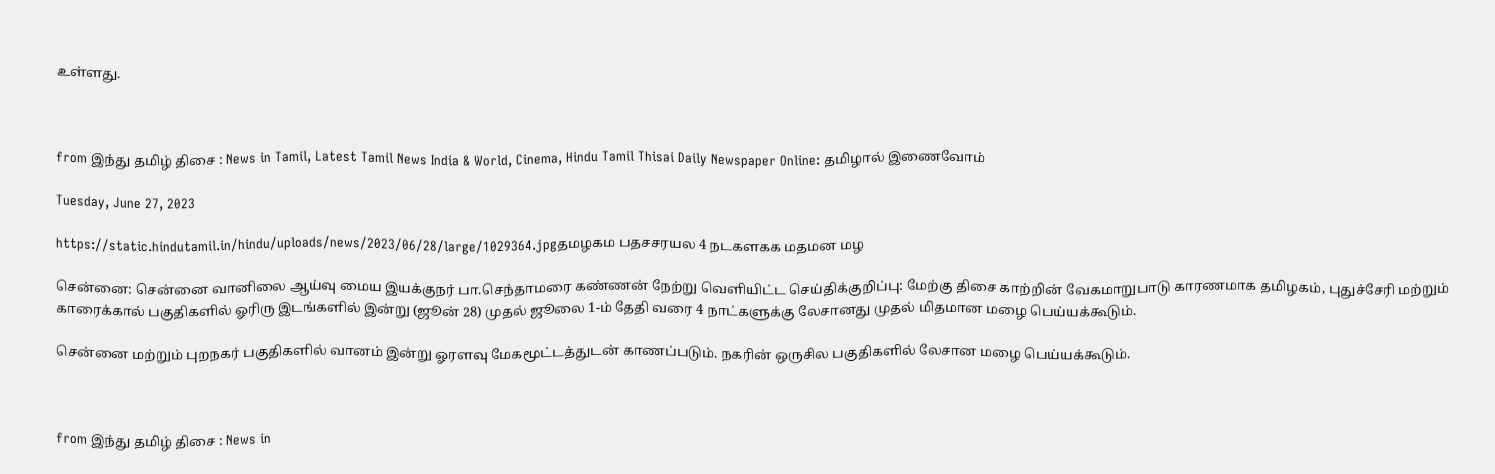உள்ளது.



from இந்து தமிழ் திசை : News in Tamil, Latest Tamil News India & World, Cinema, Hindu Tamil Thisai Daily Newspaper Online: தமிழால் இணைவோம்

Tuesday, June 27, 2023

https://static.hindutamil.in/hindu/uploads/news/2023/06/28/large/1029364.jpgதமழகம பதசசரயல 4 நடகளகக மதமன மழ

சென்னை: சென்னை வானிலை ஆய்வு மைய இயக்குநர் பா.செந்தாமரை கண்ணன் நேற்று வெளியிட்ட செய்திக்குறிப்பு: மேற்கு திசை காற்றின் வேகமாறுபாடு காரணமாக தமிழகம், புதுச்சேரி மற்றும் காரைக்கால் பகுதிகளில் ஓரிரு இடங்களில் இன்று (ஜூன் 28) முதல் ஜூலை 1-ம் தேதி வரை 4 நாட்களுக்கு லேசானது முதல் மிதமான மழை பெய்யக்கூடும்.

சென்னை மற்றும் புறநகர் பகுதிகளில் வானம் இன்று ஓரளவு மேகமூட்டத்துடன் காணப்படும். நகரின் ஒருசில பகுதிகளில் லேசான மழை பெய்யக்கூடும்.



from இந்து தமிழ் திசை : News in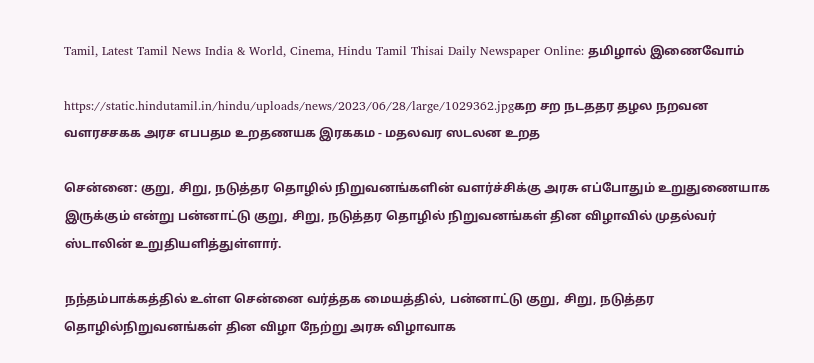Tamil, Latest Tamil News India & World, Cinema, Hindu Tamil Thisai Daily Newspaper Online: தமிழால் இணைவோம்

https://static.hindutamil.in/hindu/uploads/news/2023/06/28/large/1029362.jpgகற சற நடததர தழல நறவன வளரசசகக அரச எபபதம உறதணயக இரககம - மதலவர ஸடலன உறத

சென்னை: குறு, சிறு, நடுத்தர தொழில் நிறுவனங்களின் வளர்ச்சிக்கு அரசு எப்போதும் உறுதுணையாக இருக்கும் என்று பன்னாட்டு குறு, சிறு, நடுத்தர தொழில் நிறுவனங்கள் தின விழாவில் முதல்வர் ஸ்டாலின் உறுதியளித்துள்ளார்.

நந்தம்பாக்கத்தில் உள்ள சென்னை வர்த்தக மையத்தில், பன்னாட்டு குறு, சிறு, நடுத்தர தொழில்நிறுவனங்கள் தின விழா நேற்று அரசு விழாவாக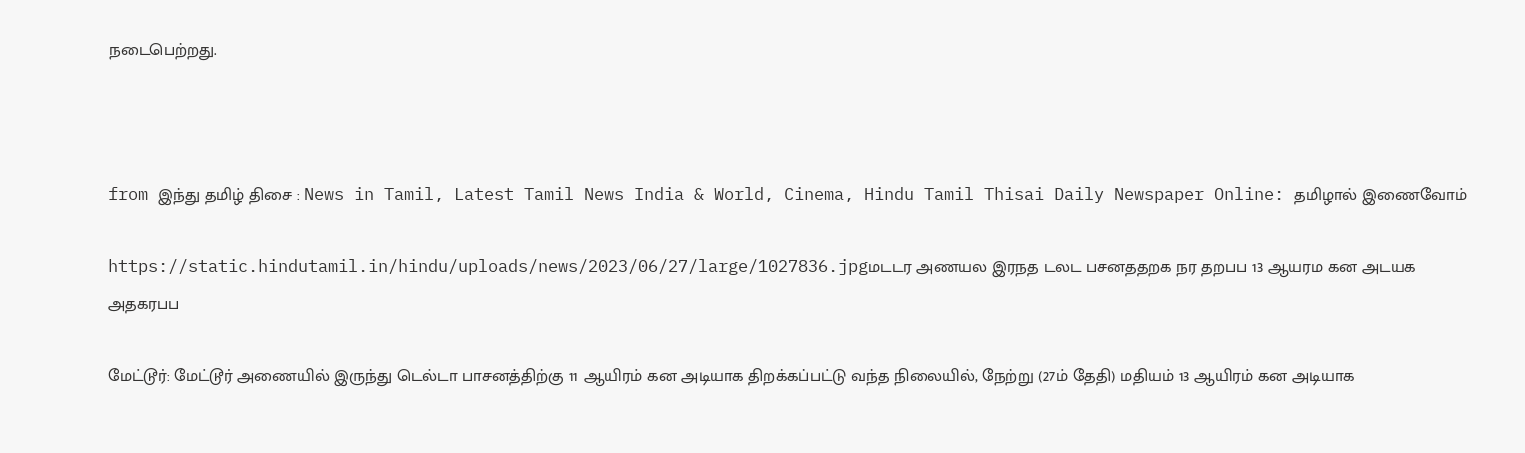நடைபெற்றது.



from இந்து தமிழ் திசை : News in Tamil, Latest Tamil News India & World, Cinema, Hindu Tamil Thisai Daily Newspaper Online: தமிழால் இணைவோம்

https://static.hindutamil.in/hindu/uploads/news/2023/06/27/large/1027836.jpgமடடர அணயல இரநத டலட பசனததறக நர தறபப 13 ஆயரம கன அடயக அதகரபப

மேட்டூர்: மேட்டூர் அணையில் இருந்து டெல்டா பாசனத்திற்கு 11 ஆயிரம் கன அடியாக திறக்கப்பட்டு வந்த நிலையில், நேற்று (27ம் தேதி) மதியம் 13 ஆயிரம் கன அடியாக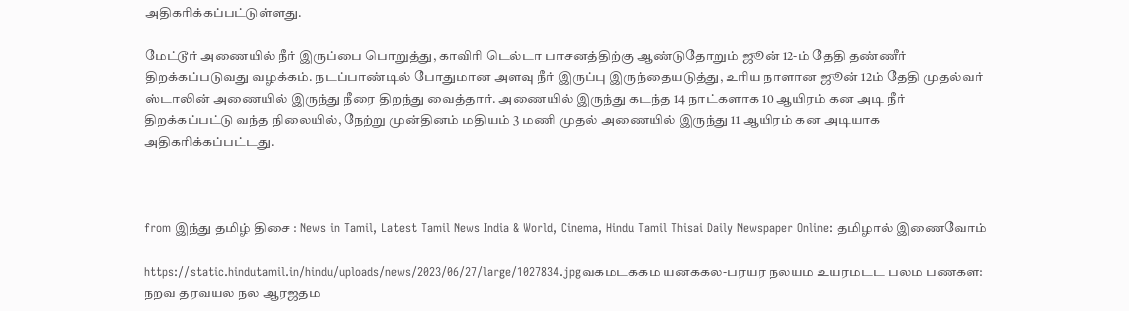அதிகரிக்கப்பட்டுள்ளது.

மேட்டூர் அணையில் நீர் இருப்பை பொறுத்து, காவிரி டெல்டா பாசனத்திற்கு ஆண்டுதோறும் ஜூன் 12-ம் தேதி தண்ணீர் திறக்கப்படுவது வழக்கம். நடப்பாண்டில் போதுமான அளவு நீர் இருப்பு இருந்தையடுத்து, உரிய நாளான ஜூன் 12ம் தேதி முதல்வர் ஸ்டாலின் அணையில் இருந்து நீரை திறந்து வைத்தார். அணையில் இருந்து கடந்த 14 நாட்களாக 10 ஆயிரம் கன அடி நீர் திறக்கப்பட்டு வந்த நிலையில், நேற்று முன்தினம் மதியம் 3 மணி முதல் அணையில் இருந்து 11 ஆயிரம் கன அடியாக அதிகரிக்கப்பட்டது.



from இந்து தமிழ் திசை : News in Tamil, Latest Tamil News India & World, Cinema, Hindu Tamil Thisai Daily Newspaper Online: தமிழால் இணைவோம்

https://static.hindutamil.in/hindu/uploads/news/2023/06/27/large/1027834.jpgவகமடககம யனககல-பரயர நலயம உயரமடட பலம பணகள: நறவ தரவயல நல ஆரஜதம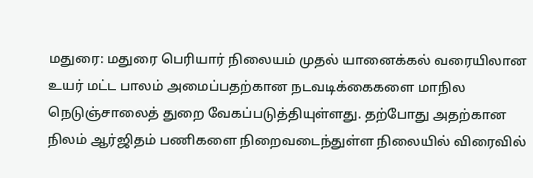மதுரை: மதுரை பெரியார் நிலையம் முதல் யானைக்கல் வரையிலான உயர் மட்ட பாலம் அமைப்பதற்கான நடவடிக்கைகளை மாநில நெடுஞ்சாலைத் துறை வேகப்படுத்தியுள்ளது. தற்போது அதற்கான நிலம் ஆர்ஜிதம் பணிகளை நிறைவடைந்துள்ள நிலையில் விரைவில்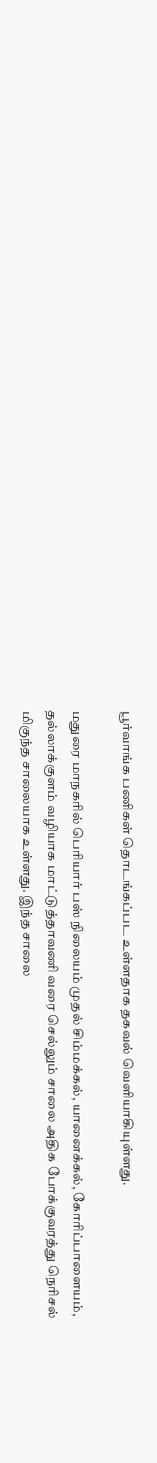பூர்வாங்க பணிகள் தொடங்கப்பட உள்ளதாக தகவல் வெளியாகியுள்ளது.

மதுரை மாநகரில் பெரியார் பஸ் நிலையம் முதல் சிம்மக்கல், யானைக்கல், கோரிப்பாளையம், தல்லாக்குளம் வழியாக மாட்டுத்தாவணி வரை செல்லும் சாலை அதிக போக்குவரத்து நெரிசல் மிகுந்த சாலையாக உள்ளது. இந்த சாலை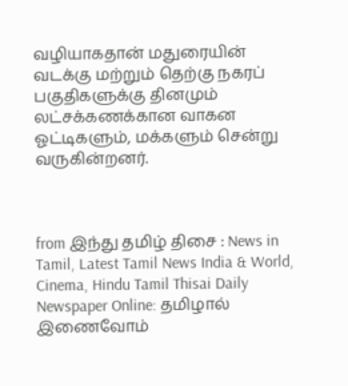வழியாகதான் மதுரையின் வடக்கு மற்றும் தெற்கு நகரப் பகுதிகளுக்கு தினமும் லட்சக்கணக்கான வாகன ஓட்டிகளும், மக்களும் சென்று வருகின்றனர்.



from இந்து தமிழ் திசை : News in Tamil, Latest Tamil News India & World, Cinema, Hindu Tamil Thisai Daily Newspaper Online: தமிழால் இணைவோம்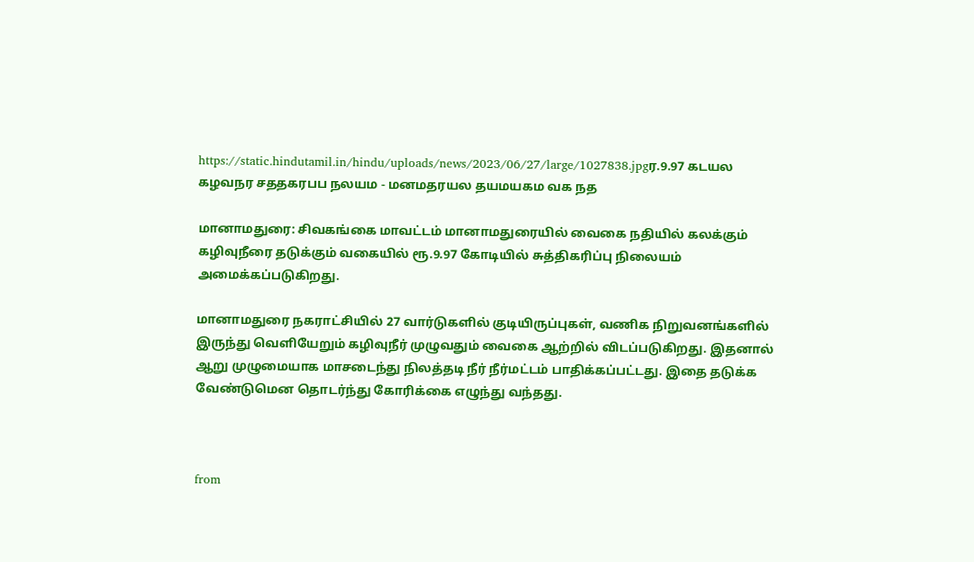https://static.hindutamil.in/hindu/uploads/news/2023/06/27/large/1027838.jpgர.9.97 கடயல கழவநர சததகரபப நலயம - மனமதரயல தயமயகம வக நத

மானாமதுரை: சிவகங்கை மாவட்டம் மானாமதுரையில் வைகை நதியில் கலக்கும் கழிவுநீரை தடுக்கும் வகையில் ரூ.9.97 கோடியில் சுத்திகரிப்பு நிலையம் அமைக்கப்படுகிறது.

மானாமதுரை நகராட்சியில் 27 வார்டுகளில் குடியிருப்புகள், வணிக நிறுவனங்களில் இருந்து வெளியேறும் கழிவுநீர் முழுவதும் வைகை ஆற்றில் விடப்படுகிறது. இதனால் ஆறு முழுமையாக மாசடைந்து நிலத்தடி நீர் நீர்மட்டம் பாதிக்கப்பட்டது. இதை தடுக்க வேண்டுமென தொடர்ந்து கோரிக்கை எழுந்து வந்தது.



from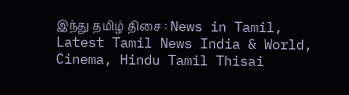இந்து தமிழ் திசை : News in Tamil, Latest Tamil News India & World, Cinema, Hindu Tamil Thisai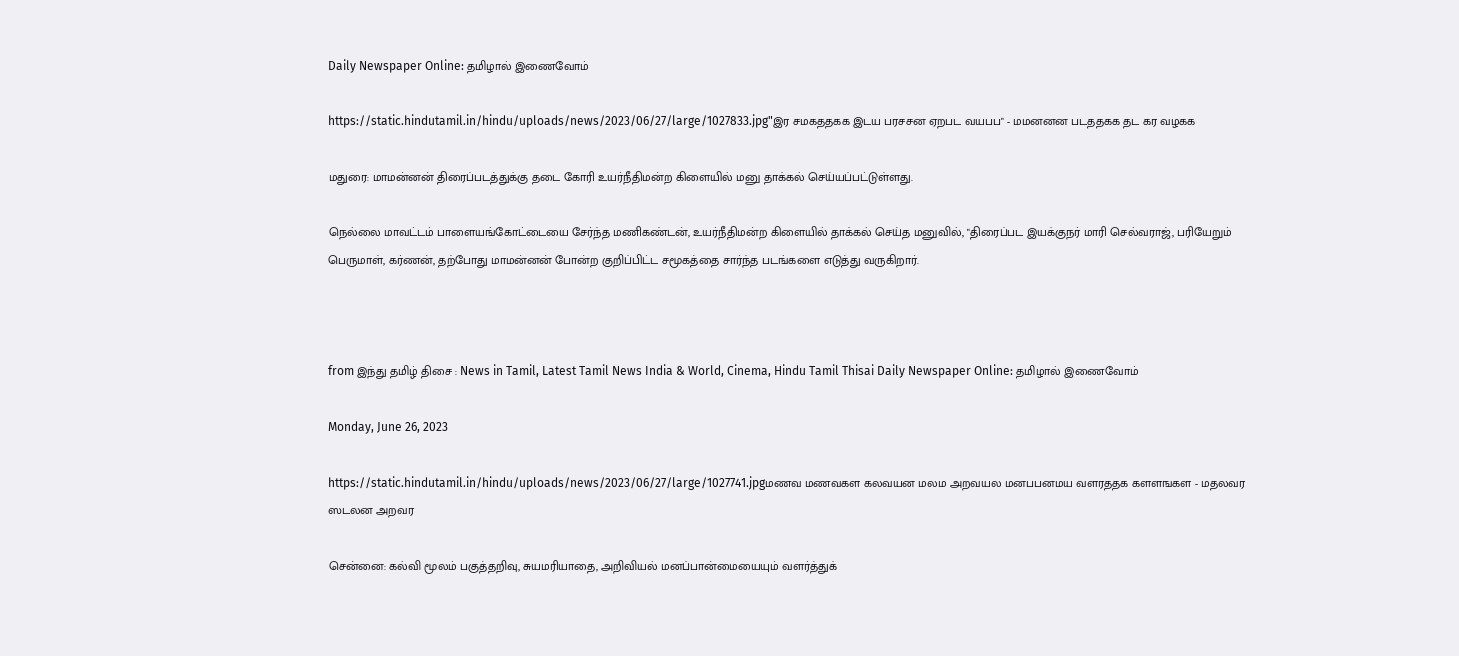Daily Newspaper Online: தமிழால் இணைவோம்

https://static.hindutamil.in/hindu/uploads/news/2023/06/27/large/1027833.jpg"இர சமகததகக இடய பரசசன ஏறபட வயபப" - மமனனன படததகக தட கர வழகக

மதுரை: மாமன்னன் திரைப்படத்துக்கு தடை கோரி உயர்நீதிமன்ற கிளையில் மனு தாக்கல் செய்யப்பட்டுள்ளது.

நெல்லை மாவட்டம் பாளையங்கோட்டையை சேர்ந்த மணிகண்டன், உயர்நீதிமன்ற கிளையில் தாக்கல் செய்த மனுவில், "திரைப்பட இயக்குநர் மாரி செல்வராஜ், பரியேறும் பெருமாள், கர்ணன், தற்போது மாமன்னன் போன்ற குறிப்பிட்ட சமூகத்தை சார்ந்த படங்களை எடுத்து வருகிறார்.



from இந்து தமிழ் திசை : News in Tamil, Latest Tamil News India & World, Cinema, Hindu Tamil Thisai Daily Newspaper Online: தமிழால் இணைவோம்

Monday, June 26, 2023

https://static.hindutamil.in/hindu/uploads/news/2023/06/27/large/1027741.jpgமணவ மணவகள கலவயன மலம அறவயல மனபபனமய வளரததக களளஙகள - மதலவர ஸடலன அறவர

சென்னை: கல்வி மூலம் பகுத்தறிவு, சுயமரியாதை, அறிவியல் மனப்பான்மையையும் வளர்த்துக்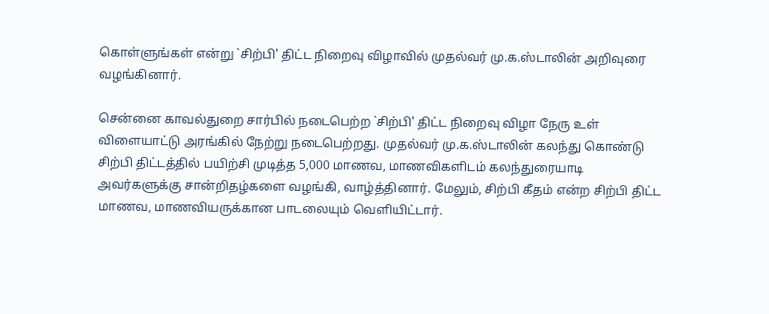கொள்ளுங்கள் என்று `சிற்பி' திட்ட நிறைவு விழாவில் முதல்வர் மு.க.ஸ்டாலின் அறிவுரை வழங்கினார்.

சென்னை காவல்துறை சார்பில் நடைபெற்ற `சிற்பி' திட்ட நிறைவு விழா நேரு உள் விளையாட்டு அரங்கில் நேற்று நடைபெற்றது. முதல்வர் மு.க.ஸ்டாலின் கலந்து கொண்டு சிற்பி திட்டத்தில் பயிற்சி முடித்த 5,000 மாணவ, மாணவிகளிடம் கலந்துரையாடி அவர்களுக்கு சான்றிதழ்களை வழங்கி, வாழ்த்தினார். மேலும், சிற்பி கீதம் என்ற சிற்பி திட்ட மாணவ, மாணவியருக்கான பாடலையும் வெளியிட்டார்.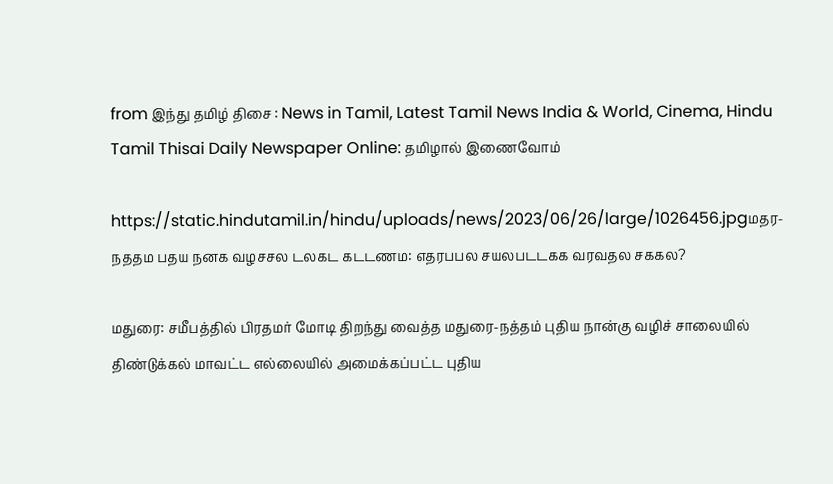from இந்து தமிழ் திசை : News in Tamil, Latest Tamil News India & World, Cinema, Hindu Tamil Thisai Daily Newspaper Online: தமிழால் இணைவோம்

https://static.hindutamil.in/hindu/uploads/news/2023/06/26/large/1026456.jpgமதர-நததம பதய நனக வழசசல டலகட கடடணம: எதரபபல சயலபடடகக வரவதல சககல?

மதுரை: சமீபத்தில் பிரதமர் மோடி திறந்து வைத்த மதுரை-நத்தம் புதிய நான்கு வழிச் சாலையில் திண்டுக்கல் மாவட்ட எல்லையில் அமைக்கப்பட்ட புதிய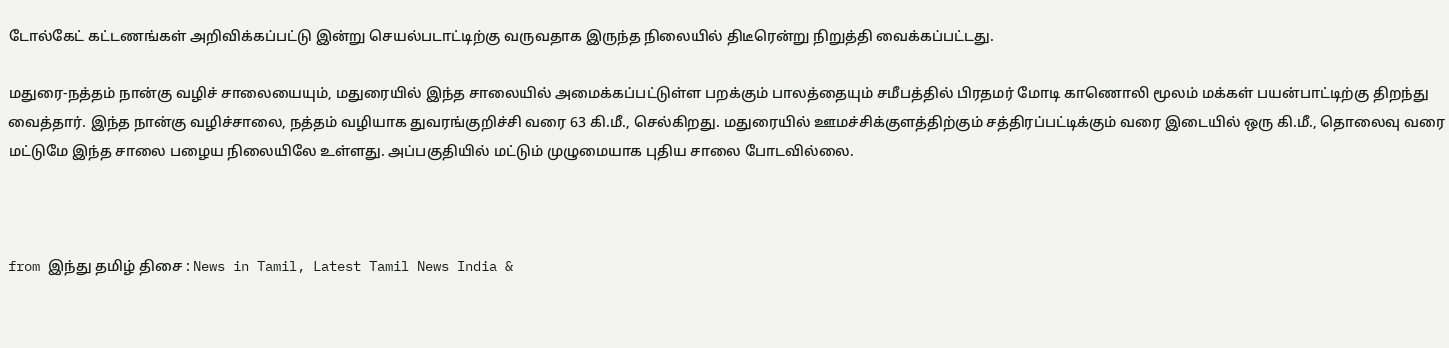டோல்கேட் கட்டணங்கள் அறிவிக்கப்பட்டு இன்று செயல்படாட்டிற்கு வருவதாக இருந்த நிலையில் திடீரென்று நிறுத்தி வைக்கப்பட்டது.

மதுரை-நத்தம் நான்கு வழிச் சாலையையும், மதுரையில் இந்த சாலையில் அமைக்கப்பட்டுள்ள பறக்கும் பாலத்தையும் சமீபத்தில் பிரதமர் மோடி காணொலி மூலம் மக்கள் பயன்பாட்டிற்கு திறந்து வைத்தார். இந்த நான்கு வழிச்சாலை, நத்தம் வழியாக துவரங்குறிச்சி வரை 63 கி.மீ., செல்கிறது. மதுரையில் ஊமச்சிக்குளத்திற்கும் சத்திரப்பட்டிக்கும் வரை இடையில் ஒரு கி.மீ., தொலைவு வரை மட்டுமே இந்த சாலை பழைய நிலையிலே உள்ளது. அப்பகுதியில் மட்டும் முழுமையாக புதிய சாலை போடவில்லை.



from இந்து தமிழ் திசை : News in Tamil, Latest Tamil News India &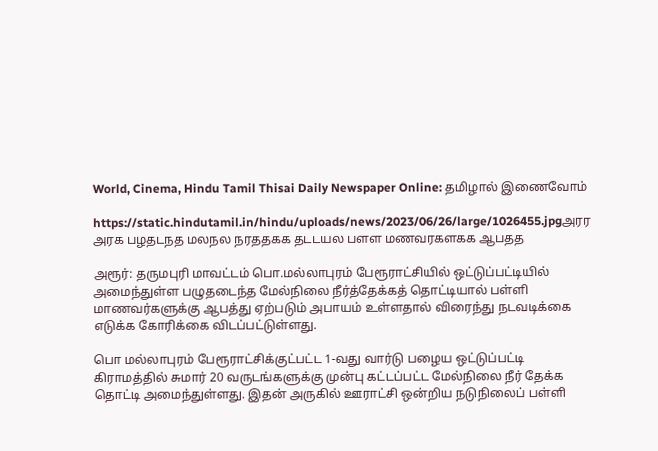World, Cinema, Hindu Tamil Thisai Daily Newspaper Online: தமிழால் இணைவோம்

https://static.hindutamil.in/hindu/uploads/news/2023/06/26/large/1026455.jpgஅரர அரக பழதடநத மலநல நரததகக தடடயல பளள மணவரகளகக ஆபதத

அரூர்: தருமபுரி மாவட்டம் பொ.மல்லாபுரம் பேரூராட்சியில் ஒட்டுப்பட்டியில் அமைந்துள்ள பழுதடைந்த மேல்நிலை நீர்த்தேக்கத் தொட்டியால் பள்ளி மாணவர்களுக்கு ஆபத்து ஏற்படும் அபாயம் உள்ளதால் விரைந்து நடவடிக்கை எடுக்க கோரிக்கை விடப்பட்டுள்ளது.

பொ மல்லாபுரம் பேரூராட்சிக்குட்பட்ட 1-வது வார்டு பழைய ஒட்டுப்பட்டி கிராமத்தில் சுமார் 20 வருடங்களுக்கு முன்பு கட்டப்பட்ட மேல்நிலை நீர் தேக்க தொட்டி அமைந்துள்ளது. இதன் அருகில் ஊராட்சி ஒன்றிய நடுநிலைப் பள்ளி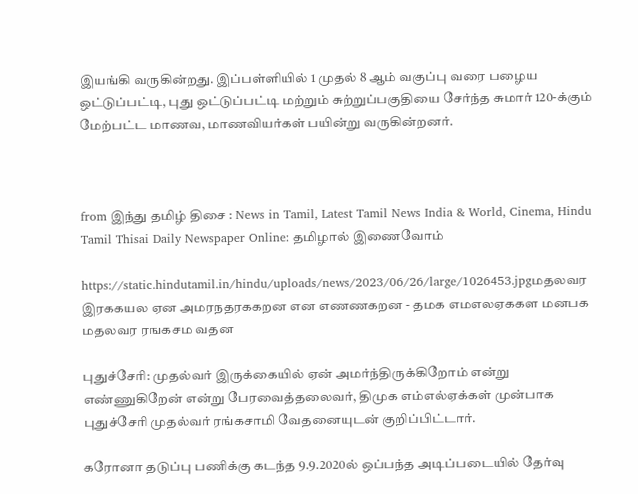இயங்கி வருகின்றது. இப்பள்ளியில் 1 முதல் 8 ஆம் வகுப்பு வரை பழைய ஒட்டுப்பட்டி, புது ஒட்டுப்பட்டி மற்றும் சுற்றுப்பகுதியை சேர்ந்த சுமார் 120-க்கும் மேற்பட்ட மாணவ, மாணவியர்கள் பயின்று வருகின்றனர்.



from இந்து தமிழ் திசை : News in Tamil, Latest Tamil News India & World, Cinema, Hindu Tamil Thisai Daily Newspaper Online: தமிழால் இணைவோம்

https://static.hindutamil.in/hindu/uploads/news/2023/06/26/large/1026453.jpgமதலவர இரககயல ஏன அமரநதரககறன என எணணகறன - தமக எமஎலஏககள மனபக மதலவர ரஙகசம வதன

புதுச்சேரி: முதல்வர் இருக்கையில் ஏன் அமர்ந்திருக்கிறோம் என்று எண்ணுகிறேன் என்று பேரவைத்தலைவர், திமுக எம்எல்ஏக்கள் முன்பாக புதுச்சேரி முதல்வர் ரங்கசாமி வேதனையுடன் குறிப்பிட்டார்.

கரோனா தடுப்பு பணிக்கு கடந்த 9.9.2020ல் ஒப்பந்த அடிப்படையில் தேர்வு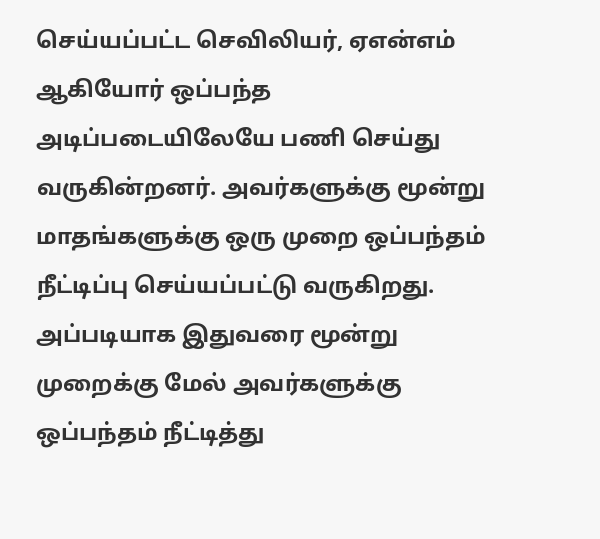செய்யப்பட்ட செவிலியர், ஏஎன்எம் ஆகியோர் ஒப்பந்த அடிப்படையிலேயே பணி செய்து வருகின்றனர். அவர்களுக்கு மூன்று மாதங்களுக்கு ஒரு முறை ஒப்பந்தம் நீட்டிப்பு செய்யப்பட்டு வருகிறது. அப்படியாக இதுவரை மூன்று முறைக்கு மேல் அவர்களுக்கு ஒப்பந்தம் நீட்டித்து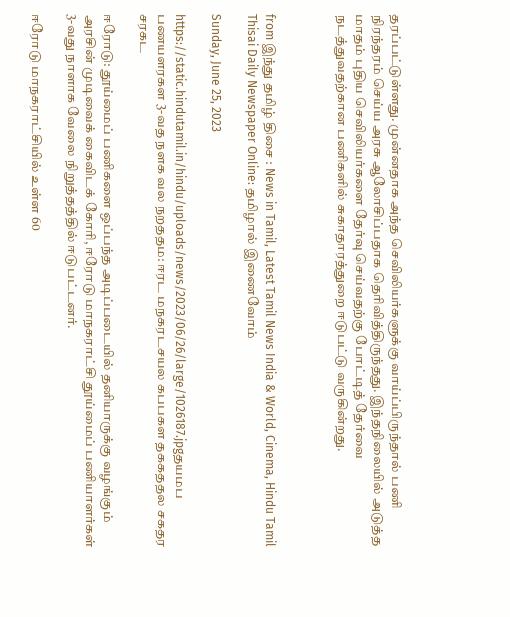தரப்பட்டுள்ளது. முன்னதாக அந்த செவிலியர்களுக்கு வாய்ப்பிருந்தால் பணி நிரந்தரம் செய்ய அரசு ஆலோசிப்பதாக தெரிவித்திருந்தது. இந்தநிலையில் அடுத்த மாதம் புதிய செவிலியர்களை தேர்வு செய்வதற்கு போட்டித் தேர்வை நடத்துவதற்கான பணிகளில் சுகாதாரத்துறை ஈடுபட்டு வருகின்றது.



from இந்து தமிழ் திசை : News in Tamil, Latest Tamil News India & World, Cinema, Hindu Tamil Thisai Daily Newspaper Online: தமிழால் இணைவோம்

Sunday, June 25, 2023

https://static.hindutamil.in/hindu/uploads/news/2023/06/26/large/1026187.jpgதயமப பணயளரகள 3-வத நளக வல நறததம: ஈரட மநகரடசயல கபபகள தககததல சகதர சரகட

ஈரோடு: தூய்மைப் பணிகளை ஒப்பந்த அடிப்படையில் தனியாருக்கு வழங்கும் அரசின் முடிவைக் கைவிடக் கோரி, ஈரோடு மாநகராட்சி தூய்மைப் பணியாளர்கள் 3-வது நாளாக வேலை நிறுத்தத்தில் ஈடுபட்டனர்.

ஈரோடு மாநகராட்சியில் உள்ள 60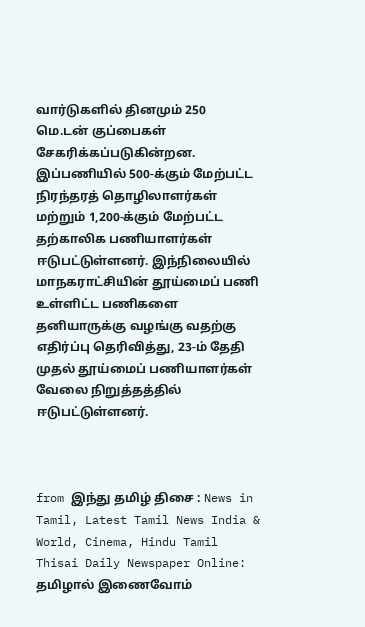வார்டுகளில் தினமும் 250 மெ.டன் குப்பைகள் சேகரிக்கப்படுகின்றன. இப்பணியில் 500-க்கும் மேற்பட்ட நிரந்தரத் தொழிலாளர்கள் மற்றும் 1,200-க்கும் மேற்பட்ட தற்காலிக பணியாளர்கள் ஈடுபட்டுள்ளனர். இந்நிலையில் மாநகராட்சியின் தூய்மைப் பணி உள்ளிட்ட பணிகளை தனியாருக்கு வழங்கு வதற்கு எதிர்ப்பு தெரிவித்து, 23-ம் தேதி முதல் தூய்மைப் பணியாளர்கள் வேலை நிறுத்தத்தில் ஈடுபட்டுள்ளனர்.



from இந்து தமிழ் திசை : News in Tamil, Latest Tamil News India & World, Cinema, Hindu Tamil Thisai Daily Newspaper Online: தமிழால் இணைவோம்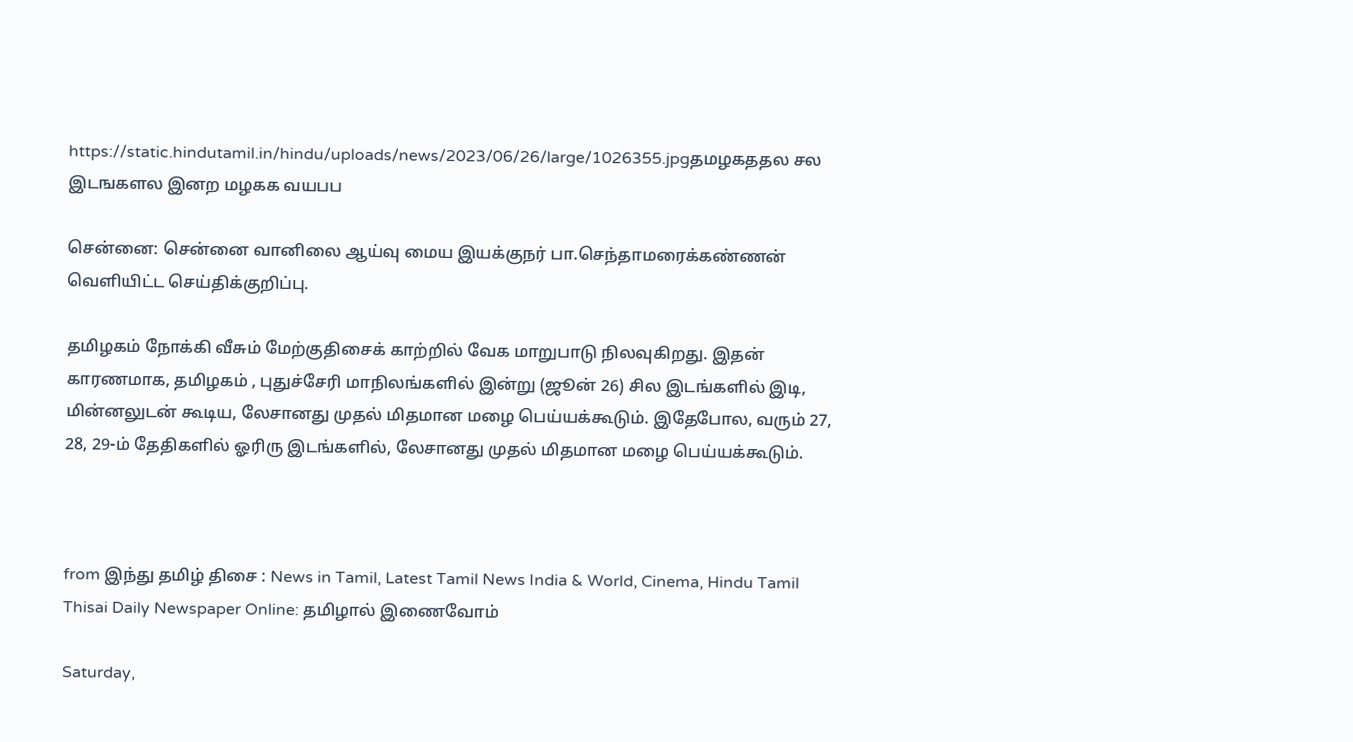https://static.hindutamil.in/hindu/uploads/news/2023/06/26/large/1026355.jpgதமழகததல சல இடஙகளல இனற மழகக வயபப

சென்னை: சென்னை வானிலை ஆய்வு மைய இயக்குநர் பா.செந்தாமரைக்கண்ணன் வெளியிட்ட செய்திக்குறிப்பு.

தமிழகம் நோக்கி வீசும் மேற்குதிசைக் காற்றில் வேக மாறுபாடு நிலவுகிறது. இதன் காரணமாக, தமிழகம் , புதுச்சேரி மாநிலங்களில் இன்று (ஜூன் 26) சில இடங்களில் இடி, மின்னலுடன் கூடிய, லேசானது முதல் மிதமான மழை பெய்யக்கூடும். இதேபோல, வரும் 27, 28, 29-ம் தேதிகளில் ஓரிரு இடங்களில், லேசானது முதல் மிதமான மழை பெய்யக்கூடும்.



from இந்து தமிழ் திசை : News in Tamil, Latest Tamil News India & World, Cinema, Hindu Tamil Thisai Daily Newspaper Online: தமிழால் இணைவோம்

Saturday,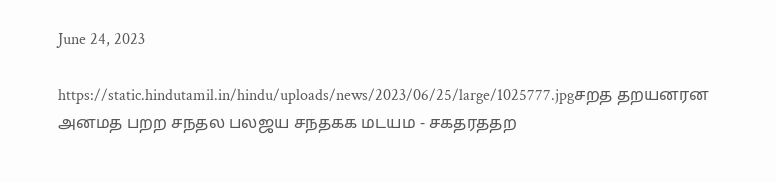June 24, 2023

https://static.hindutamil.in/hindu/uploads/news/2023/06/25/large/1025777.jpgசறத தறயனரன அனமத பறற சநதல பலஜய சநதகக மடயம - சகதரததற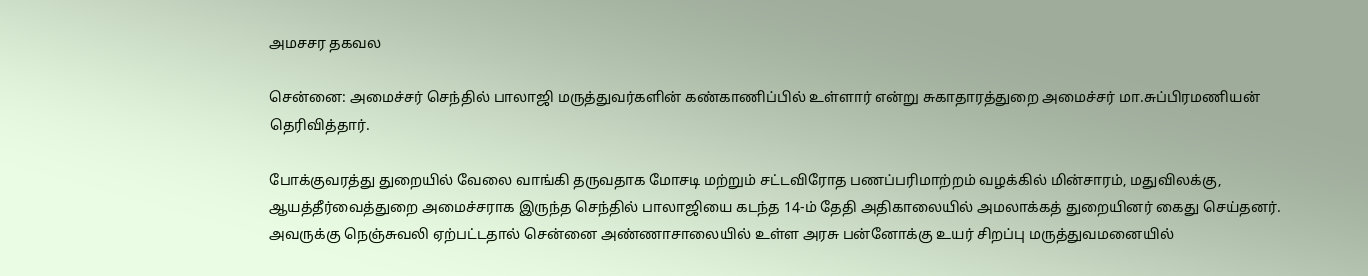அமசசர தகவல

சென்னை: அமைச்சர் செந்தில் பாலாஜி மருத்துவர்களின் கண்காணிப்பில் உள்ளார் என்று சுகாதாரத்துறை அமைச்சர் மா.சுப்பிரமணியன் தெரிவித்தார்.

போக்குவரத்து துறையில் வேலை வாங்கி தருவதாக மோசடி மற்றும் சட்டவிரோத பணப்பரிமாற்றம் வழக்கில் மின்சாரம், மதுவிலக்கு, ஆயத்தீர்வைத்துறை அமைச்சராக இருந்த செந்தில் பாலாஜியை கடந்த 14-ம் தேதி அதிகாலையில் அமலாக்கத் துறையினர் கைது செய்தனர். அவருக்கு நெஞ்சுவலி ஏற்பட்டதால் சென்னை அண்ணாசாலையில் உள்ள அரசு பன்னோக்கு உயர் சிறப்பு மருத்துவமனையில்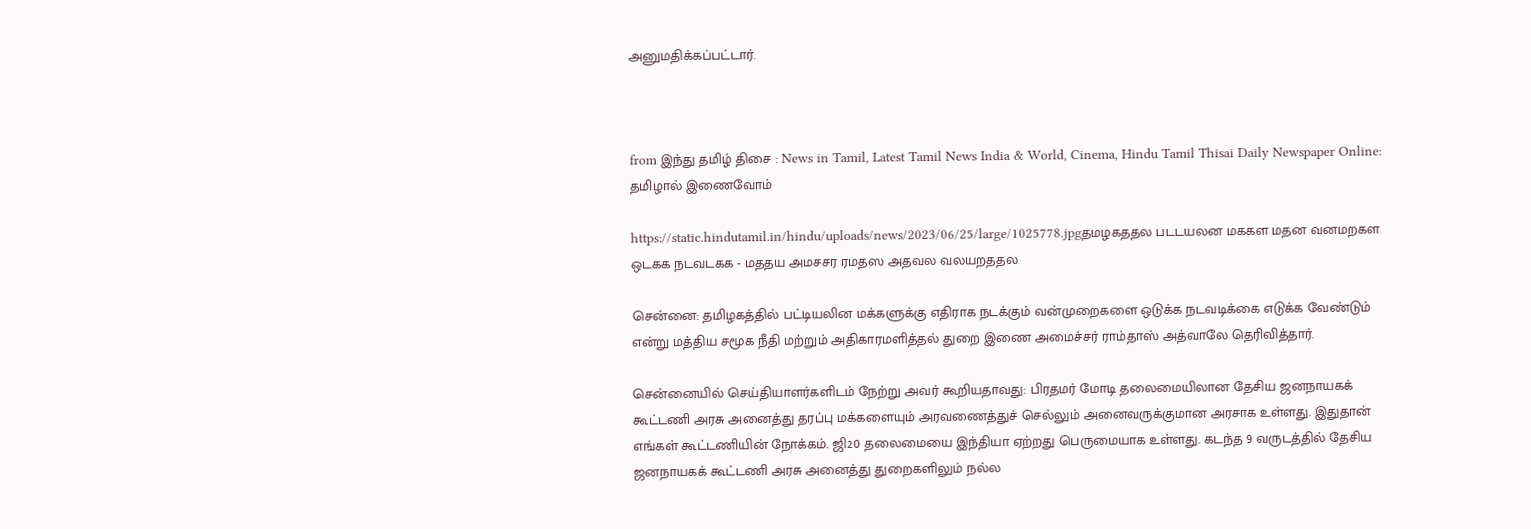அனுமதிக்கப்பட்டார்.



from இந்து தமிழ் திசை : News in Tamil, Latest Tamil News India & World, Cinema, Hindu Tamil Thisai Daily Newspaper Online: தமிழால் இணைவோம்

https://static.hindutamil.in/hindu/uploads/news/2023/06/25/large/1025778.jpgதமழகததல படடயலன மககள மதன வனமறகள ஒடகக நடவடகக - மததய அமசசர ரமதஸ அதவல வலயறததல

சென்னை: தமிழகத்தில் பட்டியலின மக்களுக்கு எதிராக நடக்கும் வன்முறைகளை ஒடுக்க நடவடிக்கை எடுக்க வேண்டும் என்று மத்திய சமூக நீதி மற்றும் அதிகாரமளித்தல் துறை இணை அமைச்சர் ராம்தாஸ் அத்வாலே தெரிவித்தார்.

சென்னையில் செய்தியாளர்களிடம் நேற்று அவர் கூறியதாவது: பிரதமர் மோடி தலைமையிலான தேசிய ஜனநாயகக் கூட்டணி அரசு அனைத்து தரப்பு மக்களையும் அரவணைத்துச் செல்லும் அனைவருக்குமான அரசாக உள்ளது. இதுதான் எங்கள் கூட்டணியின் நோக்கம். ஜி20 தலைமையை இந்தியா ஏற்றது பெருமையாக உள்ளது. கடந்த 9 வருடத்தில் தேசிய ஜனநாயகக் கூட்டணி அரசு அனைத்து துறைகளிலும் நல்ல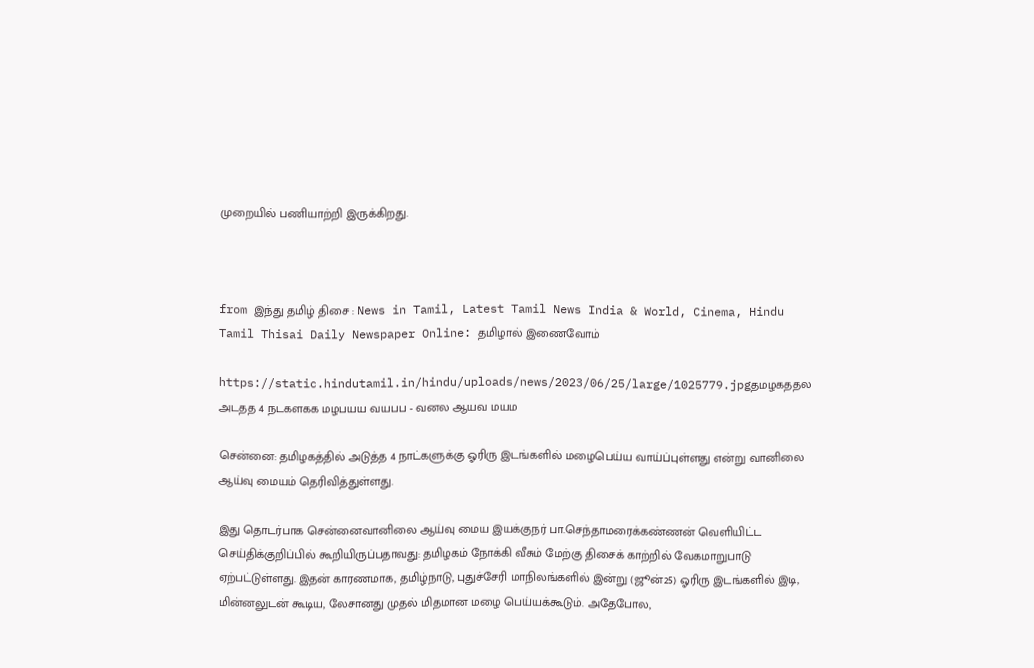முறையில் பணியாற்றி இருக்கிறது.



from இந்து தமிழ் திசை : News in Tamil, Latest Tamil News India & World, Cinema, Hindu Tamil Thisai Daily Newspaper Online: தமிழால் இணைவோம்

https://static.hindutamil.in/hindu/uploads/news/2023/06/25/large/1025779.jpgதமழகததல அடதத 4 நடகளகக மழபயய வயபப - வனல ஆயவ மயம

சென்னை: தமிழகத்தில் அடுத்த 4 நாட்களுக்கு ஓரிரு இடங்களில் மழைபெய்ய வாய்ப்புள்ளது என்று வானிலை ஆய்வு மையம் தெரிவித்துள்ளது.

இது தொடர்பாக சென்னைவானிலை ஆய்வு மைய இயக்குநர் பா.செந்தாமரைக்கண்ணன் வெளியிட்ட செய்திக்குறிப்பில் கூறியிருப்பதாவது: தமிழகம் நோக்கி வீசும் மேற்கு திசைக் காற்றில் வேகமாறுபாடு ஏற்பட்டுள்ளது. இதன் காரணமாக, தமிழ்நாடு, புதுச்சேரி மாநிலங்களில் இன்று (ஜூன்25) ஓரிரு இடங்களில் இடி, மின்னலுடன் கூடிய, லேசானது முதல் மிதமான மழை பெய்யக்கூடும். அதேபோல,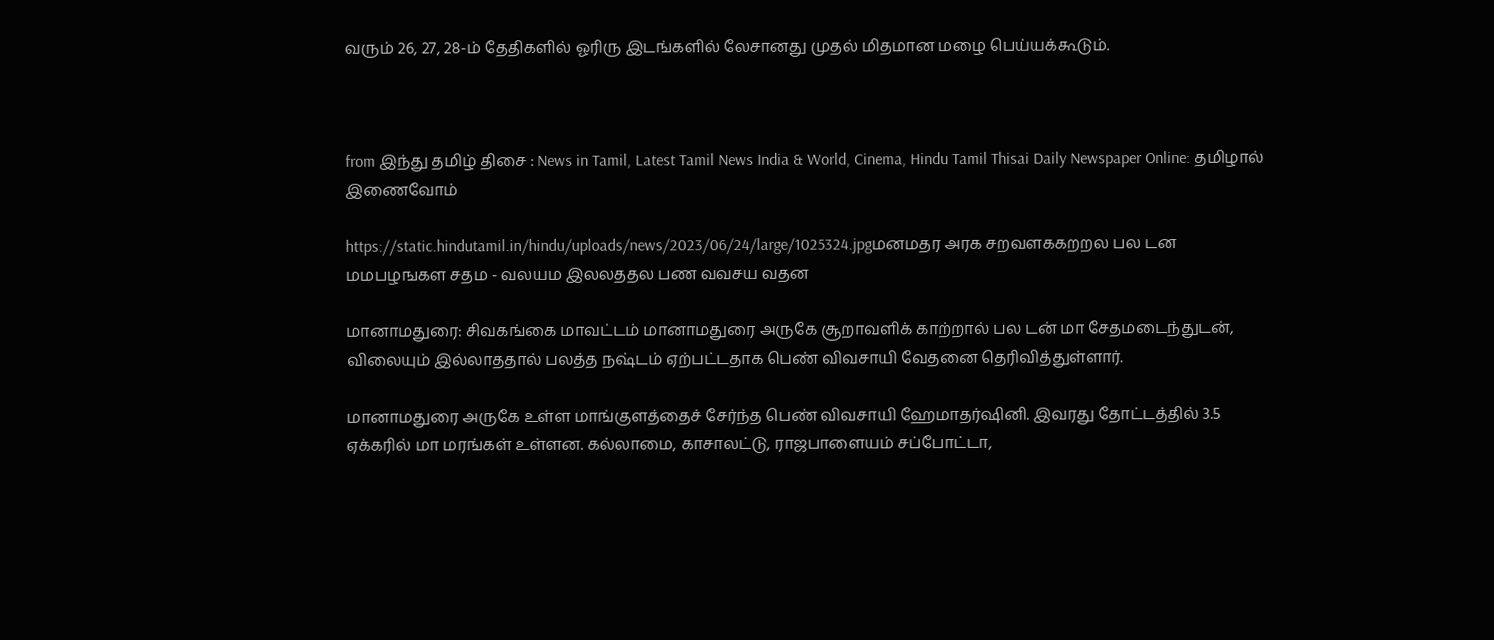வரும் 26, 27, 28-ம் தேதிகளில் ஓரிரு இடங்களில் லேசானது முதல் மிதமான மழை பெய்யக்கூடும்.



from இந்து தமிழ் திசை : News in Tamil, Latest Tamil News India & World, Cinema, Hindu Tamil Thisai Daily Newspaper Online: தமிழால் இணைவோம்

https://static.hindutamil.in/hindu/uploads/news/2023/06/24/large/1025324.jpgமனமதர அரக சறவளககறறல பல டன மமபழஙகள சதம - வலயம இலலததல பண வவசய வதன

மானாமதுரை: சிவகங்கை மாவட்டம் மானாமதுரை அருகே சூறாவளிக் காற்றால் பல டன் மா சேதமடைந்துடன், விலையும் இல்லாததால் பலத்த நஷ்டம் ஏற்பட்டதாக பெண் விவசாயி வேதனை தெரிவித்துள்ளார்.

மானாமதுரை அருகே உள்ள மாங்குளத்தைச் சேர்ந்த பெண் விவசாயி ஹேமாதர்ஷினி. இவரது தோட்டத்தில் 3.5 ஏக்கரில் மா மரங்கள் உள்ளன. கல்லாமை, காசாலட்டு, ராஜபாளையம் சப்போட்டா,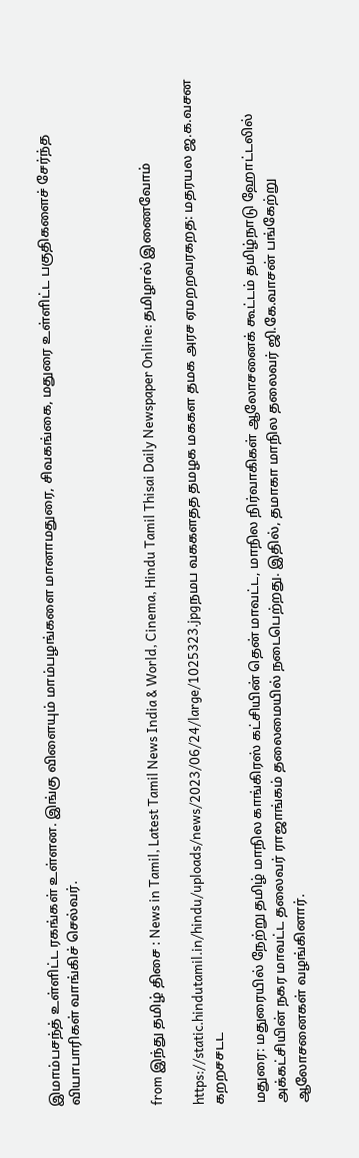இமாம்பசந்த் உள்ளிட்ட ரகங்கள் உள்ளன. இங்கு விளையும் மாம்பழங்களை மானாமதுரை, சிவகங்கை, மதுரை உள்ளிட்ட பகுதிகளைச் சேர்ந்த வியாபாரிகள் வாங்கிச் செல்வர்.



from இந்து தமிழ் திசை : News in Tamil, Latest Tamil News India & World, Cinema, Hindu Tamil Thisai Daily Newspaper Online: தமிழால் இணைவோம்

https://static.hindutamil.in/hindu/uploads/news/2023/06/24/large/1025323.jpgநமப வககளதத தமழக மககள தமக அரச ஏமறறவரகறத: மதரயல ஜ.க.வசன கறறசசடட

மதுரை: மதுரையில் நேற்று தமிழ் மாநில காங்கிரஸ் கட்சியின் தென் மாவட்ட, மாநில நிர்வாகிகள் ஆலோசனைக் கூட்டம் தமிழ்நாடு ஹோட்டலில் அக்கட்சியின் நகர மாவட்ட தலைவர் ராஜாங்கம் தலைமையில் நடைபெற்றது. இதில், தமாகா மாநில தலைவர் ஜி.கே.வாசன் பங்கேற்று ஆலோசனைகள் வழங்கினார்.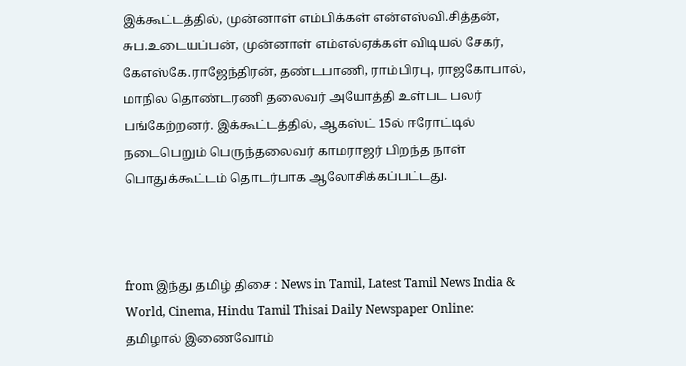இக்கூட்டத்தில், முன்னாள் எம்பிக்கள் என்எஸ்வி.சித்தன், சுப.உடையப்பன், முன்னாள் எம்எல்ஏக்கள் விடியல் சேகர், கேஎஸ்கே.ராஜேந்திரன், தண்டபாணி, ராம்பிரபு, ராஜகோபால், மாநில தொண்டரணி தலைவர் அயோத்தி உள்பட பலர் பங்கேற்றனர். இக்கூட்டத்தில், ஆகஸ்ட் 15ல் ஈரோட்டில் நடைபெறும் பெருந்தலைவர் காமராஜர் பிறந்த நாள் பொதுக்கூட்டம் தொடர்பாக ஆலோசிக்கப்பட்டது.



from இந்து தமிழ் திசை : News in Tamil, Latest Tamil News India & World, Cinema, Hindu Tamil Thisai Daily Newspaper Online: தமிழால் இணைவோம்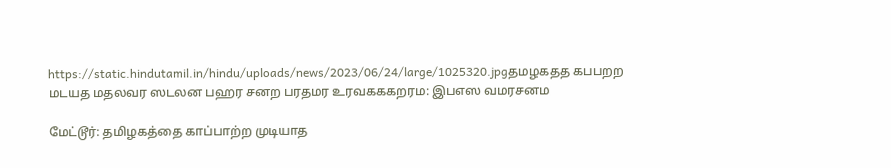https://static.hindutamil.in/hindu/uploads/news/2023/06/24/large/1025320.jpgதமழகதத கபபறற மடயத மதலவர ஸடலன பஹர சனற பரதமர உரவகககறரம: இபஎஸ வமரசனம

மேட்டூர்: தமிழகத்தை காப்பாற்ற முடியாத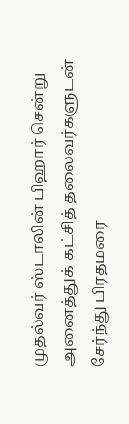முதல்வர் ஸ்டாலின் பிஹார் சென்று அனைத்துக் கட்சித் தலைவர்களுடன் சேர்ந்து பிரதமரை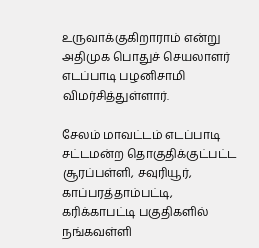உருவாக்குகிறாராம் என்று அதிமுக பொதுச் செயலாளர் எடப்பாடி பழனிசாமி விமர்சித்துள்ளார்.

சேலம் மாவட்டம் எடப்பாடி சட்டமன்ற தொகுதிக்குட்பட்ட சூரப்பள்ளி, சவுரியூர், காப்பரத்தாம்பட்டி, கரிக்காபட்டி பகுதிகளில் நங்கவள்ளி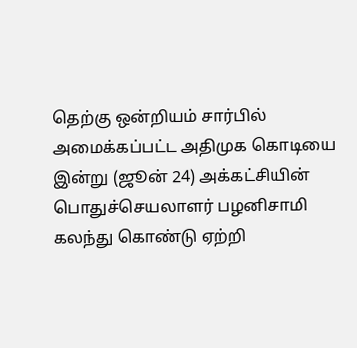தெற்கு ஒன்றியம் சார்பில் அமைக்கப்பட்ட அதிமுக கொடியை இன்று (ஜூன் 24) அக்கட்சியின் பொதுச்செயலாளர் பழனிசாமி கலந்து கொண்டு ஏற்றி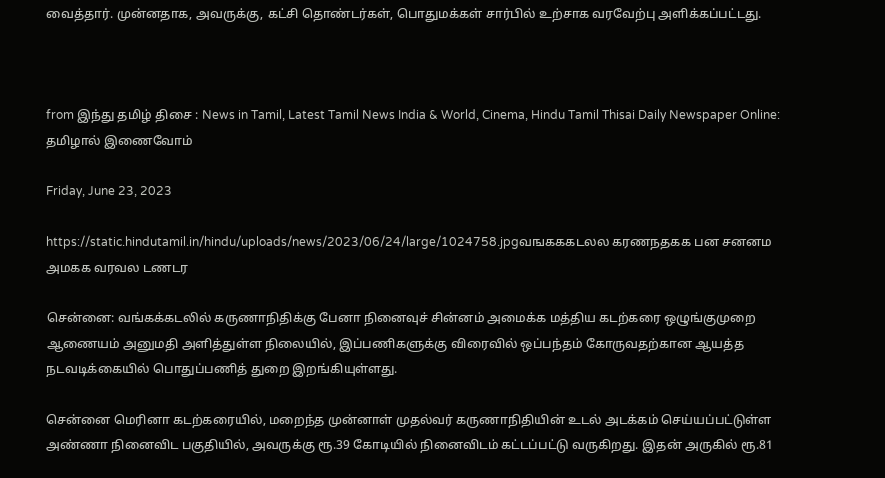வைத்தார். முன்னதாக, அவருக்கு, கட்சி தொண்டர்கள், பொதுமக்கள் சார்பில் உற்சாக வரவேற்பு அளிக்கப்பட்டது.



from இந்து தமிழ் திசை : News in Tamil, Latest Tamil News India & World, Cinema, Hindu Tamil Thisai Daily Newspaper Online: தமிழால் இணைவோம்

Friday, June 23, 2023

https://static.hindutamil.in/hindu/uploads/news/2023/06/24/large/1024758.jpgவஙகககடலல கரணநதகக பன சனனம அமகக வரவல டணடர

சென்னை: வங்கக்கடலில் கருணாநிதிக்கு பேனா நினைவுச் சின்னம் அமைக்க மத்திய கடற்கரை ஒழுங்குமுறை ஆணையம் அனுமதி அளித்துள்ள நிலையில், இப்பணிகளுக்கு விரைவில் ஒப்பந்தம் கோருவதற்கான ஆயத்த நடவடிக்கையில் பொதுப்பணித் துறை இறங்கியுள்ளது.

சென்னை மெரினா கடற்கரையில், மறைந்த முன்னாள் முதல்வர் கருணாநிதியின் உடல் அடக்கம் செய்யப்பட்டுள்ள அண்ணா நினைவிட பகுதியில், அவருக்கு ரூ.39 கோடியில் நினைவிடம் கட்டப்பட்டு வருகிறது. இதன் அருகில் ரூ.81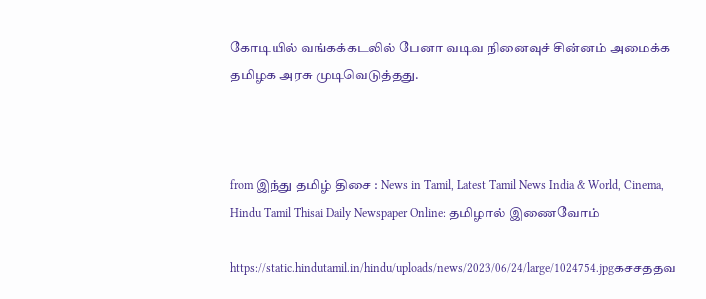கோடியில் வங்கக்கடலில் பேனா வடிவ நினைவுச் சின்னம் அமைக்க தமிழக அரசு முடிவெடுத்தது.



from இந்து தமிழ் திசை : News in Tamil, Latest Tamil News India & World, Cinema, Hindu Tamil Thisai Daily Newspaper Online: தமிழால் இணைவோம்

https://static.hindutamil.in/hindu/uploads/news/2023/06/24/large/1024754.jpgகசசததவ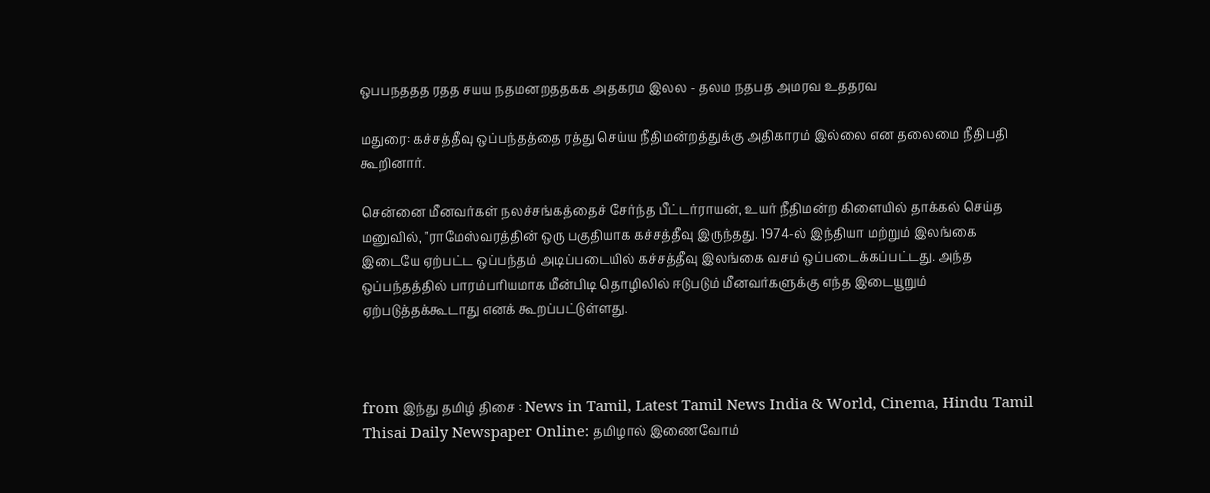ஒபபநததத ரதத சயய நதமனறததகக அதகரம இலல - தலம நதபத அமரவ உததரவ

மதுரை: கச்சத்தீவு ஒப்பந்தத்தை ரத்து செய்ய நீதிமன்றத்துக்கு அதிகாரம் இல்லை என தலைமை நீதிபதி கூறினார்.

சென்னை மீனவர்கள் நலச்சங்கத்தைச் சேர்ந்த பீட்டர்ராயன், உயர் நீதிமன்ற கிளையில் தாக்கல் செய்த மனுவில், "ராமேஸ்வரத்தின் ஒரு பகுதியாக கச்சத்தீவு இருந்தது. 1974-ல் இந்தியா மற்றும் இலங்கை இடையே ஏற்பட்ட ஒப்பந்தம் அடிப்படையில் கச்சத்தீவு இலங்கை வசம் ஒப்படைக்கப்பட்டது. அந்த ஒப்பந்தத்தில் பாரம்பரியமாக மீன்பிடி தொழிலில் ஈடுபடும் மீனவர்களுக்கு எந்த இடையூறும் ஏற்படுத்தக்கூடாது எனக் கூறப்பட்டுள்ளது.



from இந்து தமிழ் திசை : News in Tamil, Latest Tamil News India & World, Cinema, Hindu Tamil Thisai Daily Newspaper Online: தமிழால் இணைவோம்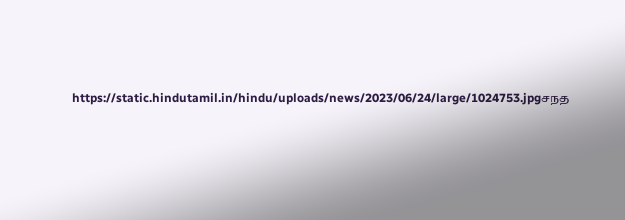https://static.hindutamil.in/hindu/uploads/news/2023/06/24/large/1024753.jpgசநத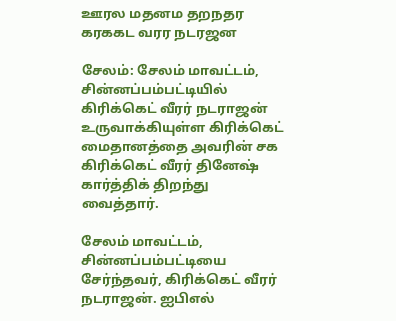ஊரல மதனம தறநதர கரககட வரர நடரஜன

சேலம்: சேலம் மாவட்டம், சின்னப்பம்பட்டியில் கிரிக்கெட் வீரர் நடராஜன் உருவாக்கியுள்ள கிரிக்கெட் மைதானத்தை அவரின் சக கிரிக்கெட் வீரர் தினேஷ் கார்த்திக் திறந்து வைத்தார்.

சேலம் மாவட்டம், சின்னப்பம்பட்டியை சேர்ந்தவர், கிரிக்கெட் வீரர் நடராஜன். ஐபிஎல்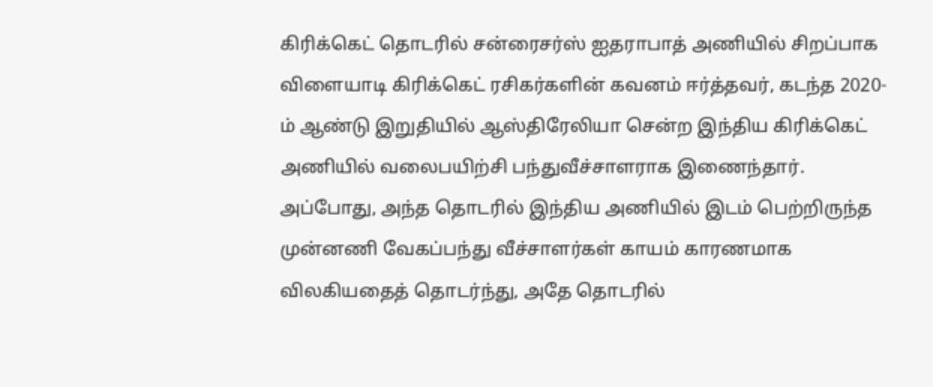கிரிக்கெட் தொடரில் சன்ரைசர்ஸ் ஐதராபாத் அணியில் சிறப்பாக விளையாடி கிரிக்கெட் ரசிகர்களின் கவனம் ஈர்த்தவர், கடந்த 2020-ம் ஆண்டு இறுதியில் ஆஸ்திரேலியா சென்ற இந்திய கிரிக்கெட் அணியில் வலைபயிற்சி பந்துவீச்சாளராக இணைந்தார். அப்போது, அந்த தொடரில் இந்திய அணியில் இடம் பெற்றிருந்த முன்னணி வேகப்பந்து வீச்சாளர்கள் காயம் காரணமாக விலகியதைத் தொடர்ந்து, அதே தொடரில்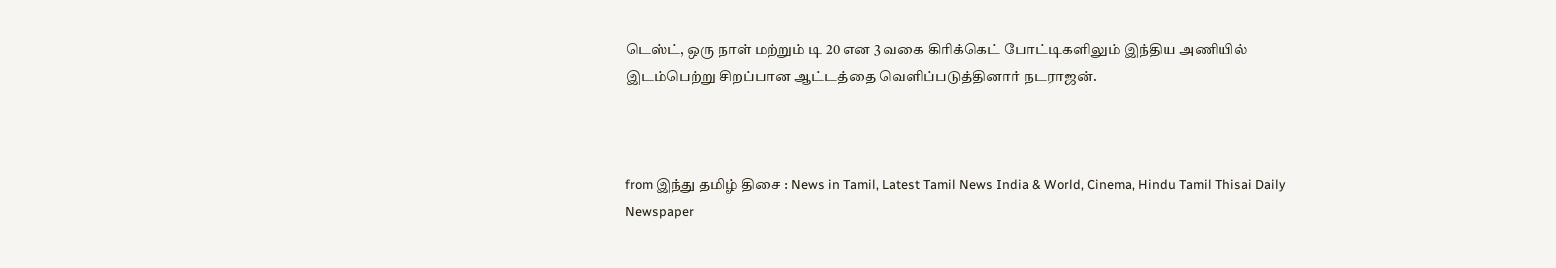டெஸ்ட், ஒரு நாள் மற்றும் டி 20 என 3 வகை கிரிக்கெட் போட்டிகளிலும் இந்திய அணியில் இடம்பெற்று சிறப்பான ஆட்டத்தை வெளிப்படுத்தினார் நடராஜன்.



from இந்து தமிழ் திசை : News in Tamil, Latest Tamil News India & World, Cinema, Hindu Tamil Thisai Daily Newspaper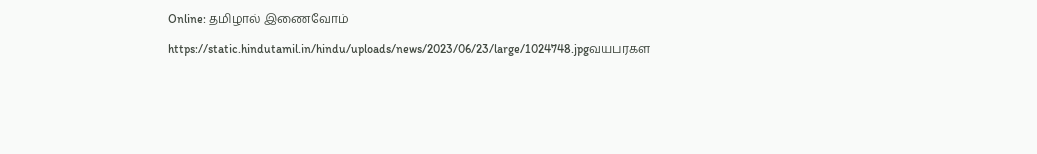Online: தமிழால் இணைவோம்

https://static.hindutamil.in/hindu/uploads/news/2023/06/23/large/1024748.jpgவயபரகள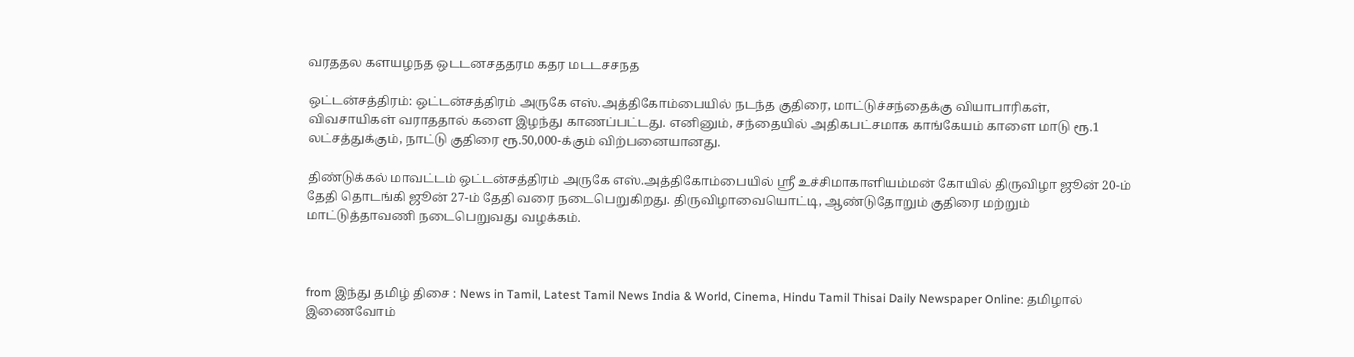வரததல களயழநத ஒடடனசததரம கதர மடடசசநத

ஒட்டன்சத்திரம்: ஒட்டன்சத்திரம் அருகே எஸ்.அத்திகோம்பையில் நடந்த குதிரை, மாட்டுச்சந்தைக்கு வியாபாரிகள், விவசாயிகள் வராததால் களை இழந்து காணப்பட்டது. எனினும், சந்தையில் அதிகபட்சமாக காங்கேயம் காளை மாடு ரூ.1 லட்சத்துக்கும், நாட்டு குதிரை ரூ.50,000-க்கும் விற்பனையானது.

திண்டுக்கல் மாவட்டம் ஒட்டன்சத்திரம் அருகே எஸ்.அத்திகோம்பையில் ஸ்ரீ உச்சிமாகாளியம்மன் கோயில் திருவிழா ஜூன் 20-ம் தேதி தொடங்கி ஜூன் 27-ம் தேதி வரை நடைபெறுகிறது. திருவிழாவையொட்டி, ஆண்டுதோறும் குதிரை மற்றும் மாட்டுத்தாவணி நடைபெறுவது வழக்கம்.



from இந்து தமிழ் திசை : News in Tamil, Latest Tamil News India & World, Cinema, Hindu Tamil Thisai Daily Newspaper Online: தமிழால் இணைவோம்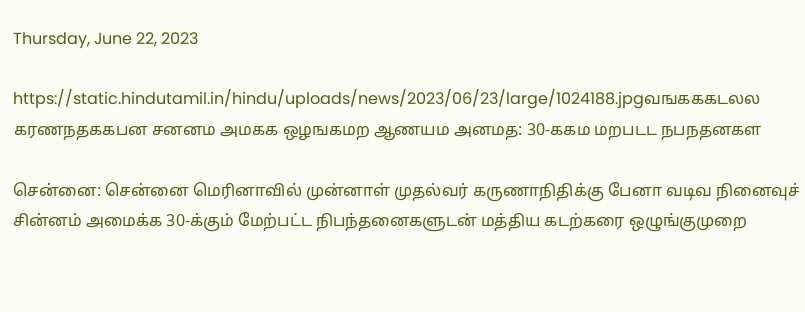Thursday, June 22, 2023

https://static.hindutamil.in/hindu/uploads/news/2023/06/23/large/1024188.jpgவஙகககடலல கரணநதககபன சனனம அமகக ஒழஙகமற ஆணயம அனமத: 30-ககம மறபடட நபநதனகள

சென்னை: சென்னை மெரினாவில் முன்னாள் முதல்வர் கருணாநிதிக்கு பேனா வடிவ நினைவுச் சின்னம் அமைக்க 30-க்கும் மேற்பட்ட நிபந்தனைகளுடன் மத்திய கடற்கரை ஒழுங்குமுறை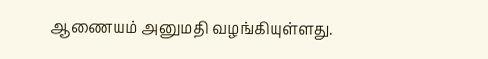ஆணையம் அனுமதி வழங்கியுள்ளது.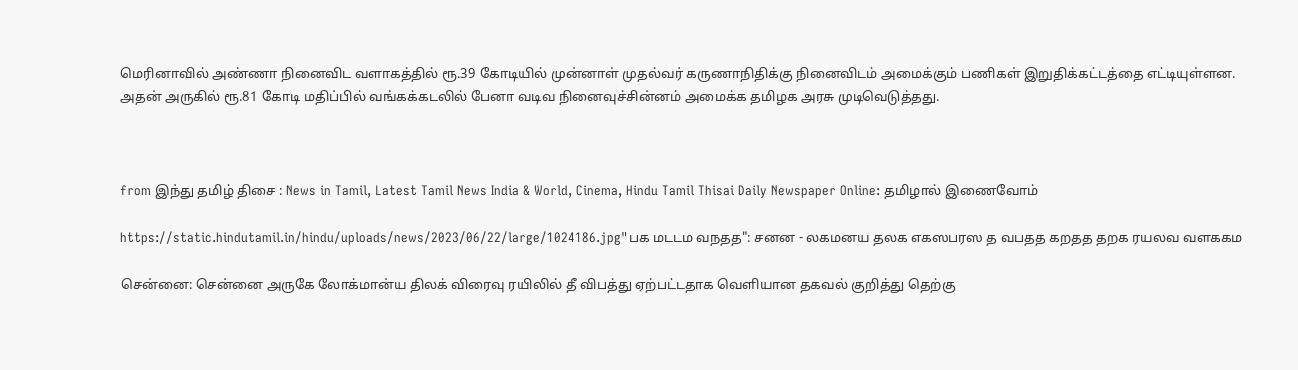மெரினாவில் அண்ணா நினைவிட வளாகத்தில் ரூ.39 கோடியில் முன்னாள் முதல்வர் கருணாநிதிக்கு நினைவிடம் அமைக்கும் பணிகள் இறுதிக்கட்டத்தை எட்டியுள்ளன. அதன் அருகில் ரூ.81 கோடி மதிப்பில் வங்கக்கடலில் பேனா வடிவ நினைவுச்சின்னம் அமைக்க தமிழக அரசு முடிவெடுத்தது.



from இந்து தமிழ் திசை : News in Tamil, Latest Tamil News India & World, Cinema, Hindu Tamil Thisai Daily Newspaper Online: தமிழால் இணைவோம்

https://static.hindutamil.in/hindu/uploads/news/2023/06/22/large/1024186.jpg"பக மடடம வநதத": சனன - லகமனய தலக எகஸபரஸ த வபதத கறதத தறக ரயலவ வளககம

சென்னை: சென்னை அருகே லோக்மான்ய திலக் விரைவு ரயிலில் தீ விபத்து ஏற்பட்டதாக வெளியான தகவல் குறித்து தெற்கு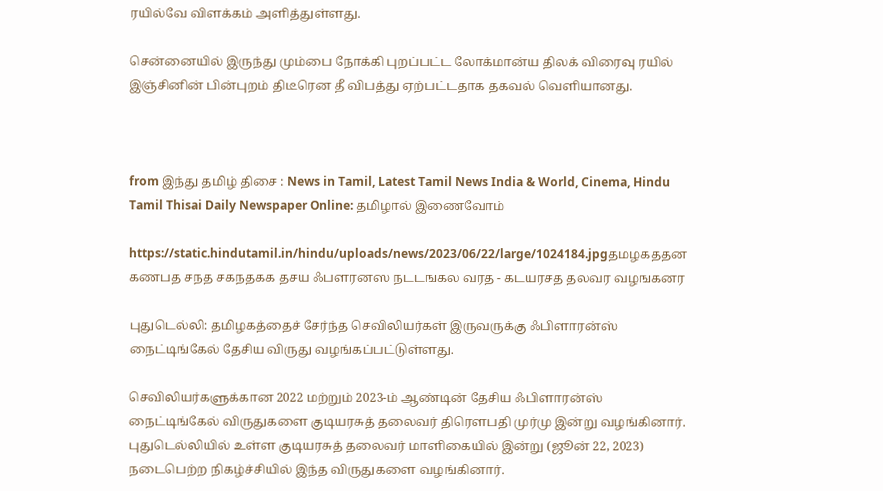ரயில்வே விளக்கம் அளித்துள்ளது.

சென்னையில் இருந்து மும்பை நோக்கி புறப்பட்ட லோக்மான்ய திலக் விரைவு ரயில் இஞ்சினின் பின்புறம் திடீரென தீ விபத்து ஏற்பட்டதாக தகவல் வெளியானது.



from இந்து தமிழ் திசை : News in Tamil, Latest Tamil News India & World, Cinema, Hindu Tamil Thisai Daily Newspaper Online: தமிழால் இணைவோம்

https://static.hindutamil.in/hindu/uploads/news/2023/06/22/large/1024184.jpgதமழகததன கணபத சநத சகநதகக தசய ஃபளரனஸ நடடஙகல வரத - கடயரசத தலவர வழஙகனர

புதுடெல்லி: தமிழகத்தைச் சேர்ந்த செவிலியர்கள் இருவருக்கு ஃபிளாரன்ஸ் நைட்டிங்கேல் தேசிய விருது வழங்கப்பட்டுள்ளது.

செவிலியர்களுக்கான 2022 மற்றும் 2023-ம் ஆண்டின் தேசிய ஃபிளாரன்ஸ் நைட்டிங்கேல் விருதுகளை குடியரசுத் தலைவர் திரௌபதி முர்மு இன்று வழங்கினார். புதுடெல்லியில் உள்ள குடியரசுத் தலைவர் மாளிகையில் இன்று (ஜூன் 22, 2023) நடைபெற்ற நிகழ்ச்சியில் இந்த விருதுகளை வழங்கினார்.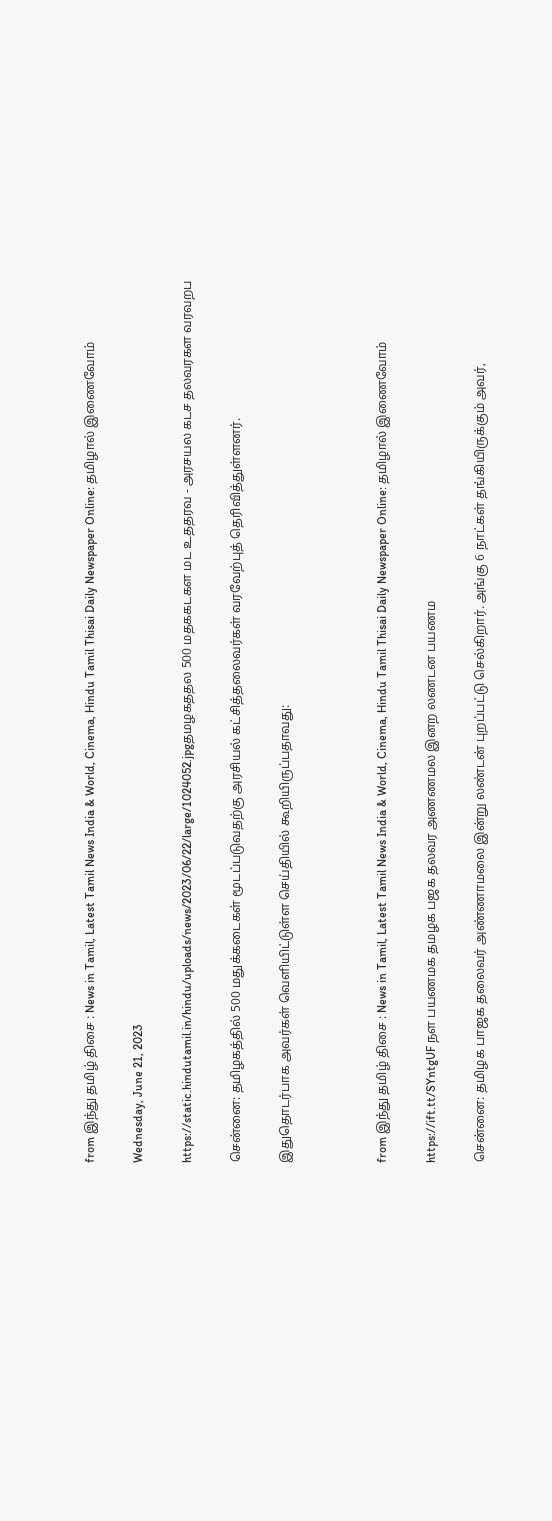from இந்து தமிழ் திசை : News in Tamil, Latest Tamil News India & World, Cinema, Hindu Tamil Thisai Daily Newspaper Online: தமிழால் இணைவோம்

Wednesday, June 21, 2023

https://static.hindutamil.in/hindu/uploads/news/2023/06/22/large/1024052.jpgதமழகததல 500 மதககடகள மட உததரவ - அரசயல கடச தலவரகள வரவறப

சென்னை: தமிழகத்தில் 500 மதுக்கடைகள் மூடப்படுவதற்கு அரசியல் கட்சித்தலைவர்கள் வரவேற்புத் தெரிவித்துள்ளனர்.

இதுதொடர்பாக அவர்கள் வெளியிட்டுள்ள செய்தியில் கூறியிருப்பதாவது:



from இந்து தமிழ் திசை : News in Tamil, Latest Tamil News India & World, Cinema, Hindu Tamil Thisai Daily Newspaper Online: தமிழால் இணைவோம்

https://ift.tt/SYntgUF நள பயணமக தமழக பஜக தலவர அணணமல இனற லணடன பயணம

சென்னை: தமிழக பாஜக தலைவர் அண்ணாமலை இன்று லண்டன் புறப்பட்டு செல்கிறார். அங்கு 6 நாட்கள் தங்கியிருக்கும் அவர்,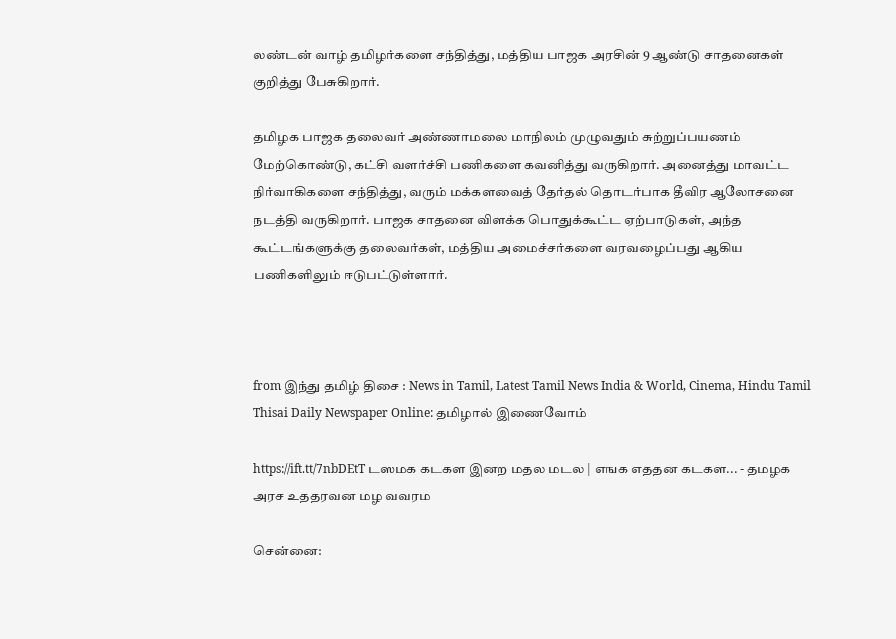லண்டன் வாழ் தமிழர்களை சந்தித்து, மத்திய பாஜக அரசின் 9 ஆண்டு சாதனைகள் குறித்து பேசுகிறார்.

தமிழக பாஜக தலைவர் அண்ணாமலை மாநிலம் முழுவதும் சுற்றுப்பயணம் மேற்கொண்டு, கட்சி வளர்ச்சி பணிகளை கவனித்து வருகிறார். அனைத்து மாவட்ட நிர்வாகிகளை சந்தித்து, வரும் மக்களவைத் தேர்தல் தொடர்பாக தீவிர ஆலோசனை நடத்தி வருகிறார். பாஜக சாதனை விளக்க பொதுக்கூட்ட ஏற்பாடுகள், அந்த கூட்டங்களுக்கு தலைவர்கள், மத்திய அமைச்சர்களை வரவழைப்பது ஆகிய பணிகளிலும் ஈடுபட்டுள்ளார்.



from இந்து தமிழ் திசை : News in Tamil, Latest Tamil News India & World, Cinema, Hindu Tamil Thisai Daily Newspaper Online: தமிழால் இணைவோம்

https://ift.tt/7nbDEtT டஸமக கடகள இனற மதல மடல | எஙக எததன கடகள... - தமழக அரச உததரவன மழ வவரம

சென்னை: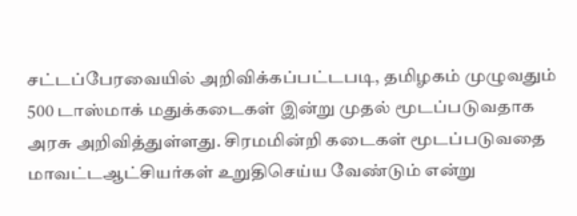சட்டப்பேரவையில் அறிவிக்கப்பட்டபடி, தமிழகம் முழுவதும் 500 டாஸ்மாக் மதுக்கடைகள் இன்று முதல் மூடப்படுவதாக அரசு அறிவித்துள்ளது. சிரமமின்றி கடைகள் மூடப்படுவதை மாவட்டஆட்சியர்கள் உறுதிசெய்ய வேண்டும் என்று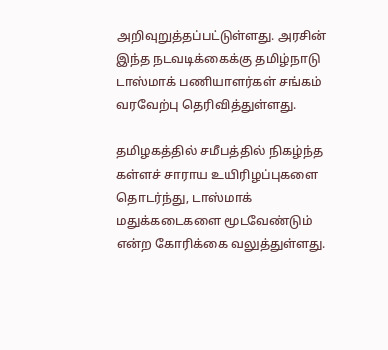அறிவுறுத்தப்பட்டுள்ளது. அரசின் இந்த நடவடிக்கைக்கு தமிழ்நாடு டாஸ்மாக் பணியாளர்கள் சங்கம் வரவேற்பு தெரிவித்துள்ளது.

தமிழகத்தில் சமீபத்தில் நிகழ்ந்த கள்ளச் சாராய உயிரிழப்புகளை தொடர்ந்து, டாஸ்மாக் மதுக்கடைகளை மூடவேண்டும் என்ற கோரிக்கை வலுத்துள்ளது.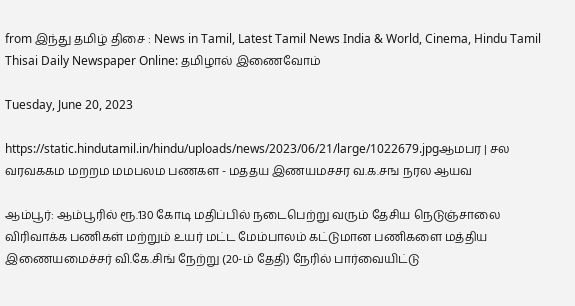from இந்து தமிழ் திசை : News in Tamil, Latest Tamil News India & World, Cinema, Hindu Tamil Thisai Daily Newspaper Online: தமிழால் இணைவோம்

Tuesday, June 20, 2023

https://static.hindutamil.in/hindu/uploads/news/2023/06/21/large/1022679.jpgஆமபர | சல வரவககம மறறம மமபலம பணகள - மததய இணயமசசர வ.க.சங நரல ஆயவ

ஆம்பூர்: ஆம்பூரில் ரூ.130 கோடி மதிப்பில் நடைபெற்று வரும் தேசிய நெடுஞ்சாலை விரிவாக்க பணிகள் மற்றும் உயர் மட்ட மேம்பாலம் கட்டுமான பணிகளை மத்திய இணையமைச்சர் வி.கே.சிங் நேற்று (20-ம் தேதி) நேரில் பார்வையிட்டு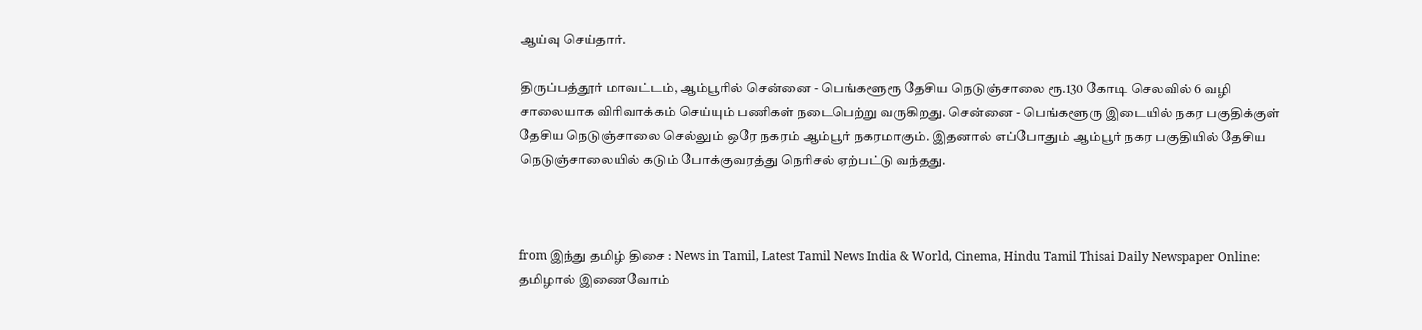ஆய்வு செய்தார்.

திருப்பத்தூர் மாவட்டம், ஆம்பூரில் சென்னை - பெங்களூரூ தேசிய நெடுஞ்சாலை ரூ.130 கோடி செலவில் 6 வழி சாலையாக விரிவாக்கம் செய்யும் பணிகள் நடைபெற்று வருகிறது. சென்னை - பெங்களூரு இடையில் நகர பகுதிக்குள் தேசிய நெடுஞ்சாலை செல்லும் ஒரே நகரம் ஆம்பூர் நகரமாகும். இதனால் எப்போதும் ஆம்பூர் நகர பகுதியில் தேசிய நெடுஞ்சாலையில் கடும் போக்குவரத்து நெரிசல் ஏற்பட்டு வந்தது.



from இந்து தமிழ் திசை : News in Tamil, Latest Tamil News India & World, Cinema, Hindu Tamil Thisai Daily Newspaper Online: தமிழால் இணைவோம்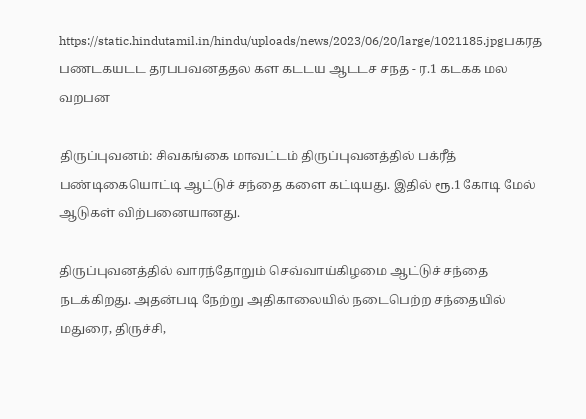https://static.hindutamil.in/hindu/uploads/news/2023/06/20/large/1021185.jpgபகரத பணடகயடட தரபபவனததல கள கடடய ஆடடச சநத - ர.1 கடகக மல வறபன

திருப்புவனம்: சிவகங்கை மாவட்டம் திருப்புவனத்தில் பக்ரீத் பண்டிகையொட்டி ஆட்டுச் சந்தை களை கட்டியது. இதில் ரூ.1 கோடி மேல் ஆடுகள் விற்பனையானது.

திருப்புவனத்தில் வாரந்தோறும் செவ்வாய்கிழமை ஆட்டுச் சந்தை நடக்கிறது. அதன்படி நேற்று அதிகாலையில் நடைபெற்ற சந்தையில் மதுரை, திருச்சி,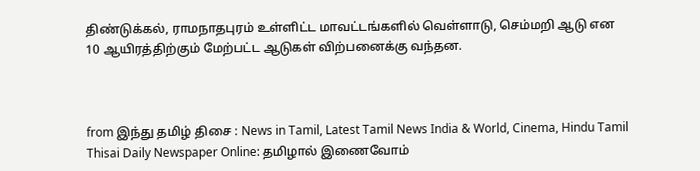திண்டுக்கல், ராமநாதபுரம் உள்ளிட்ட மாவட்டங்களில் வெள்ளாடு, செம்மறி ஆடு என 10 ஆயிரத்திற்கும் மேற்பட்ட ஆடுகள் விற்பனைக்கு வந்தன.



from இந்து தமிழ் திசை : News in Tamil, Latest Tamil News India & World, Cinema, Hindu Tamil Thisai Daily Newspaper Online: தமிழால் இணைவோம்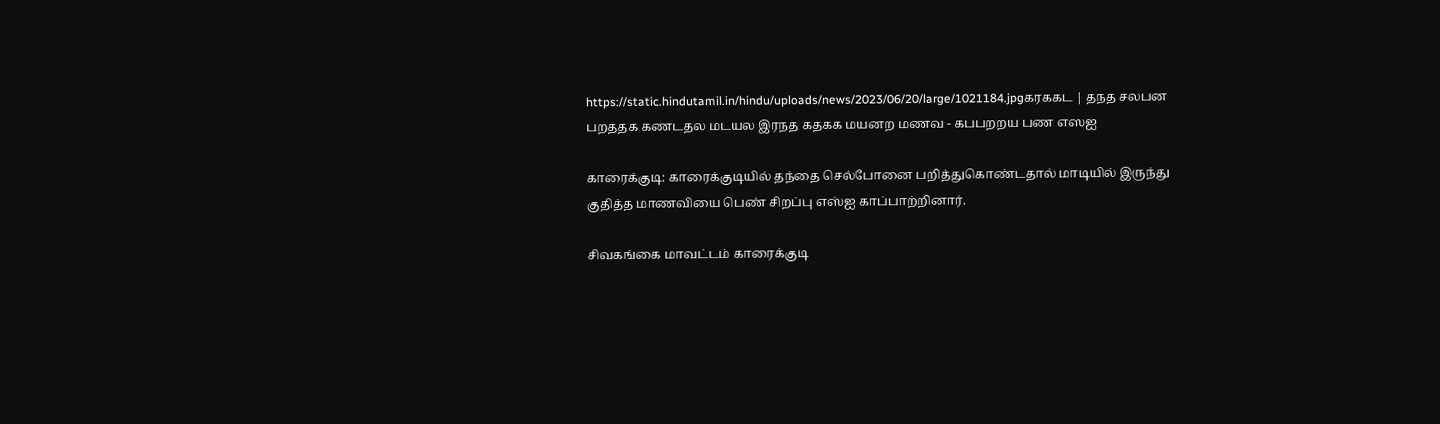https://static.hindutamil.in/hindu/uploads/news/2023/06/20/large/1021184.jpgகரககட | தநத சலபன பறததக கணடதல மடயல இரநத கதகக மயனற மணவ - கபபறறய பண எஸஐ

காரைக்குடி: காரைக்குடியில் தந்தை செல்போனை பறித்துகொண்டதால் மாடியில் இருந்து குதித்த மாணவியை பெண் சிறப்பு எஸ்ஐ காப்பாற்றினார்.

சிவகங்கை மாவட்டம் காரைக்குடி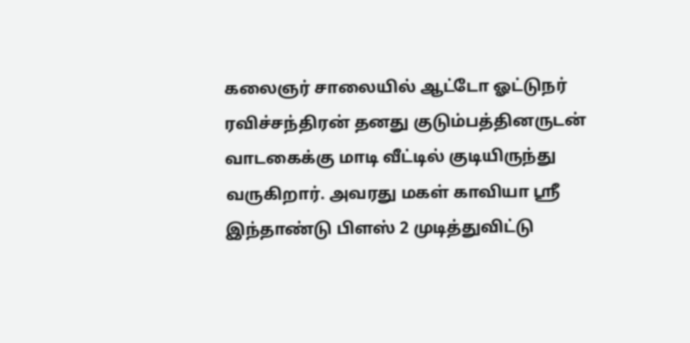கலைஞர் சாலையில் ஆட்டோ ஓட்டுநர் ரவிச்சந்திரன் தனது குடும்பத்தினருடன் வாடகைக்கு மாடி வீட்டில் குடியிருந்து வருகிறார். அவரது மகள் காவியா ஸ்ரீ இந்தாண்டு பிளஸ் 2 முடித்துவிட்டு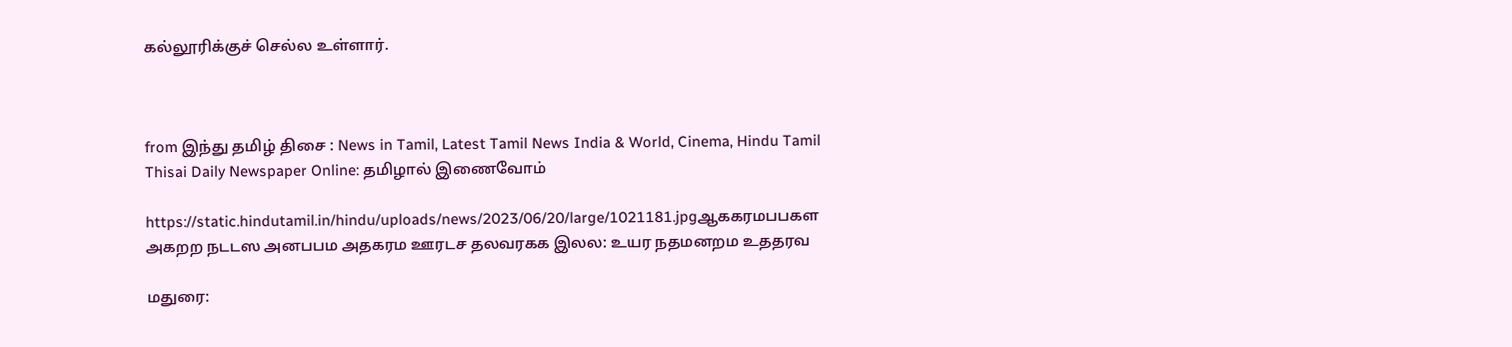கல்லூரிக்குச் செல்ல உள்ளார்.



from இந்து தமிழ் திசை : News in Tamil, Latest Tamil News India & World, Cinema, Hindu Tamil Thisai Daily Newspaper Online: தமிழால் இணைவோம்

https://static.hindutamil.in/hindu/uploads/news/2023/06/20/large/1021181.jpgஆககரமபபகள அகறற நடடஸ அனபபம அதகரம ஊரடச தலவரகக இலல: உயர நதமனறம உததரவ

மதுரை: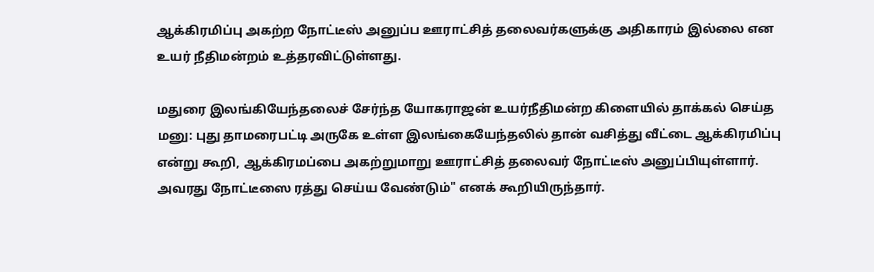ஆக்கிரமிப்பு அகற்ற நோட்டீஸ் அனுப்ப ஊராட்சித் தலைவர்களுக்கு அதிகாரம் இல்லை என உயர் நீதிமன்றம் உத்தரவிட்டுள்ளது.

மதுரை இலங்கியேந்தலைச் சேர்ந்த யோகராஜன் உயர்நீதிமன்ற கிளையில் தாக்கல் செய்த மனு: புது தாமரைபட்டி அருகே உள்ள இலங்கையேந்தலில் தான் வசித்து வீட்டை ஆக்கிரமிப்பு என்று கூறி, ஆக்கிரமப்பை அகற்றுமாறு ஊராட்சித் தலைவர் நோட்டீஸ் அனுப்பியுள்ளார். அவரது நோட்டீஸை ரத்து செய்ய வேண்டும்" எனக் கூறியிருந்தார்.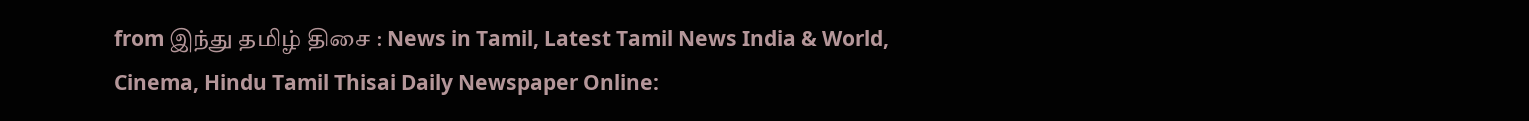from இந்து தமிழ் திசை : News in Tamil, Latest Tamil News India & World, Cinema, Hindu Tamil Thisai Daily Newspaper Online: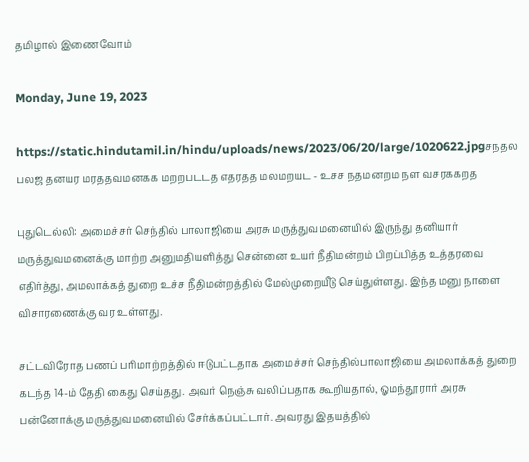தமிழால் இணைவோம்

Monday, June 19, 2023

https://static.hindutamil.in/hindu/uploads/news/2023/06/20/large/1020622.jpgசநதல பலஜ தனயர மரததவமனகக மறறபடடத எதரதத மலமறயட - உசச நதமனறம நள வசரககறத

புதுடெல்லி: அமைச்சர் செந்தில் பாலாஜியை அரசு மருத்துவமனையில் இருந்து தனியார் மருத்துவமனைக்கு மாற்ற அனுமதியளித்து சென்னை உயர் நீதிமன்றம் பிறப்பித்த உத்தரவை எதிர்த்து, அமலாக்கத் துறை உச்ச நீதிமன்றத்தில் மேல்முறையீடு செய்துள்ளது. இந்த மனு நாளை விசாரணைக்கு வர உள்ளது.

சட்டவிரோத பணப் பரிமாற்றத்தில் ஈடுபட்டதாக அமைச்சர் செந்தில்பாலாஜியை அமலாக்கத் துறை கடந்த 14-ம் தேதி கைது செய்தது. அவர் நெஞ்சு வலிப்பதாக கூறியதால், ஓமந்தூரார் அரசு பன்னோக்கு மருத்துவமனையில் சேர்க்கப்பட்டார். அவரது இதயத்தில்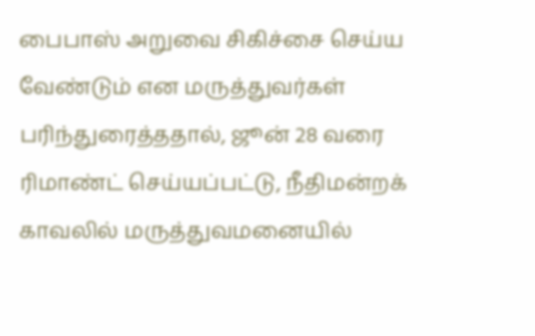பைபாஸ் அறுவை சிகிச்சை செய்ய வேண்டும் என மருத்துவர்கள் பரிந்துரைத்ததால், ஜூன் 28 வரை ரிமாண்ட் செய்யப்பட்டு, நீதிமன்றக் காவலில் மருத்துவமனையில்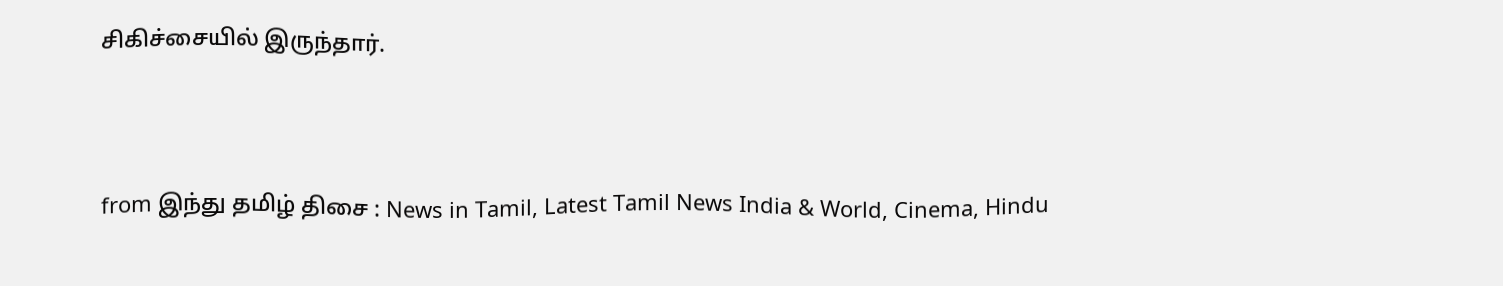சிகிச்சையில் இருந்தார்.



from இந்து தமிழ் திசை : News in Tamil, Latest Tamil News India & World, Cinema, Hindu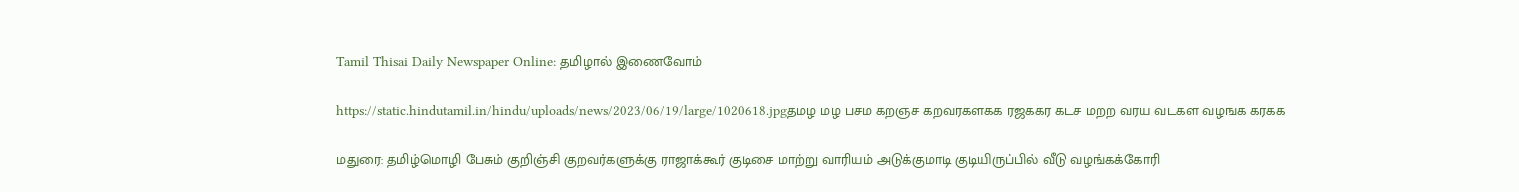Tamil Thisai Daily Newspaper Online: தமிழால் இணைவோம்

https://static.hindutamil.in/hindu/uploads/news/2023/06/19/large/1020618.jpgதமழ மழ பசம கறஞச கறவரகளகக ரஜககர கடச மறற வரய வடகள வழஙக கரகக

மதுரை: தமிழ்மொழி பேசும் குறிஞ்சி குறவர்களுக்கு ராஜாக்கூர் குடிசை மாற்று வாரியம் அடுக்குமாடி குடியிருப்பில் வீடு வழங்கக்கோரி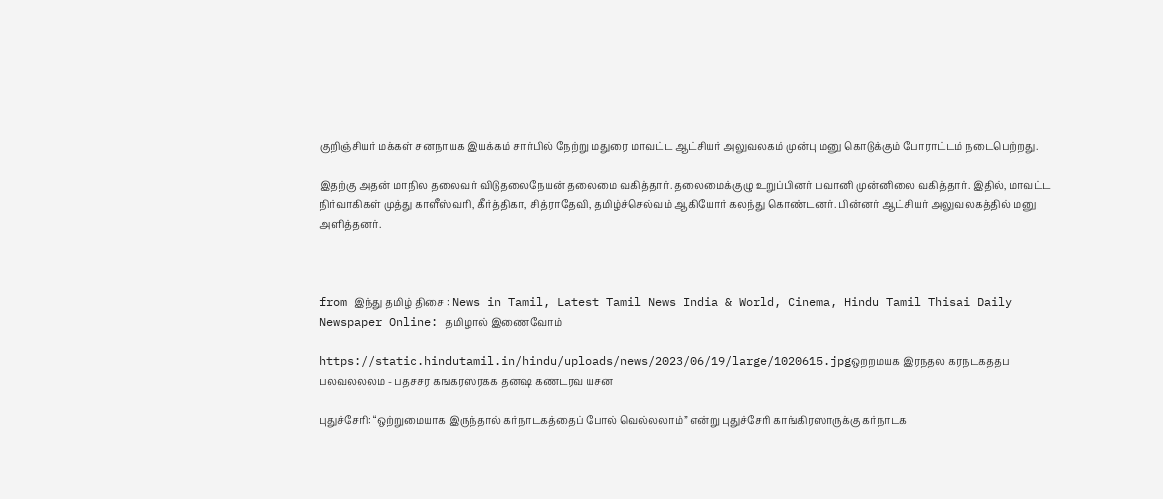குறிஞ்சியர் மக்கள் சனநாயக இயக்கம் சார்பில் நேற்று மதுரை மாவட்ட ஆட்சியர் அலுவலகம் முன்பு மனு கொடுக்கும் போராட்டம் நடைபெற்றது.

இதற்கு அதன் மாநில தலைவர் விடுதலைநேயன் தலைமை வகித்தார். தலைமைக்குழு உறுப்பினர் பவானி முன்னிலை வகித்தார். இதில், மாவட்ட நிர்வாகிகள் முத்து காளீஸ்வரி, கீர்த்திகா, சித்ராதேவி, தமிழ்ச்செல்வம் ஆகியோர் கலந்து கொண்டனர். பின்னர் ஆட்சியர் அலுவலகத்தில் மனு அளித்தனர்.



from இந்து தமிழ் திசை : News in Tamil, Latest Tamil News India & World, Cinema, Hindu Tamil Thisai Daily Newspaper Online: தமிழால் இணைவோம்

https://static.hindutamil.in/hindu/uploads/news/2023/06/19/large/1020615.jpgஒறறமயக இரநதல கரநடகததப பலவலலலம - பதசசர கஙகரஸரகக தனஷ கணடரவ யசன

புதுச்சேரி: “ஒற்றுமையாக இருந்தால் கர்நாடகத்தைப் போல் வெல்லலாம்” என்று புதுச்சேரி காங்கிரஸாருக்கு கர்நாடக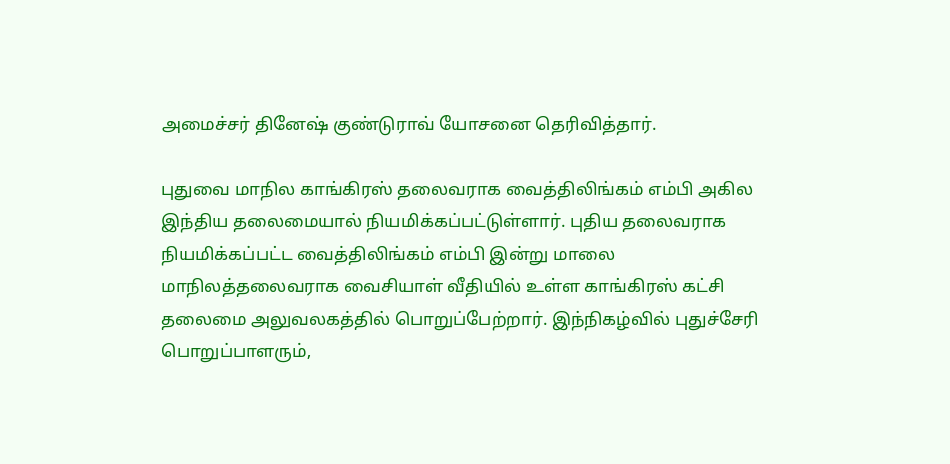அமைச்சர் தினேஷ் குண்டுராவ் யோசனை தெரிவித்தார்.

புதுவை மாநில காங்கிரஸ் தலைவராக வைத்திலிங்கம் எம்பி அகில இந்திய தலைமையால் நியமிக்கப்பட்டுள்ளார். புதிய தலைவராக நியமிக்கப்பட்ட வைத்திலிங்கம் எம்பி இன்று மாலை மாநிலத்தலைவராக வைசியாள் வீதியில் உள்ள காங்கிரஸ் கட்சி தலைமை அலுவலகத்தில் பொறுப்பேற்றார். இந்நிகழ்வில் புதுச்சேரி பொறுப்பாளரும்,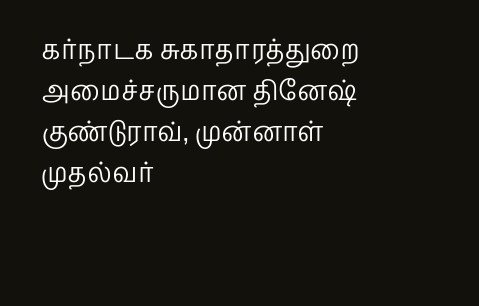கர்நாடக சுகாதாரத்துறை அமைச்சருமான தினேஷ் குண்டுராவ், முன்னாள் முதல்வர்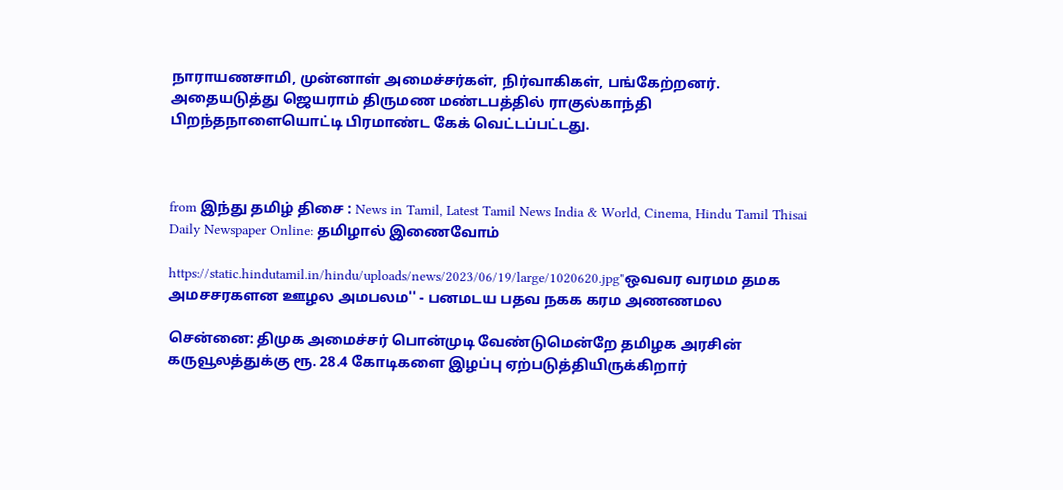நாராயணசாமி, முன்னாள் அமைச்சர்கள், நிர்வாகிகள், பங்கேற்றனர். அதையடுத்து ஜெயராம் திருமண மண்டபத்தில் ராகுல்காந்தி பிறந்தநாளையொட்டி பிரமாண்ட கேக் வெட்டப்பட்டது.



from இந்து தமிழ் திசை : News in Tamil, Latest Tamil News India & World, Cinema, Hindu Tamil Thisai Daily Newspaper Online: தமிழால் இணைவோம்

https://static.hindutamil.in/hindu/uploads/news/2023/06/19/large/1020620.jpg"ஒவவர வரமம தமக அமசசரகளன ஊழல அமபலம'' - பனமடய பதவ நகக கரம அணணமல

சென்னை: திமுக அமைச்சர் பொன்முடி வேண்டுமென்றே தமிழக அரசின் கருவூலத்துக்கு ரூ. 28.4 கோடிகளை இழப்பு ஏற்படுத்தியிருக்கிறார்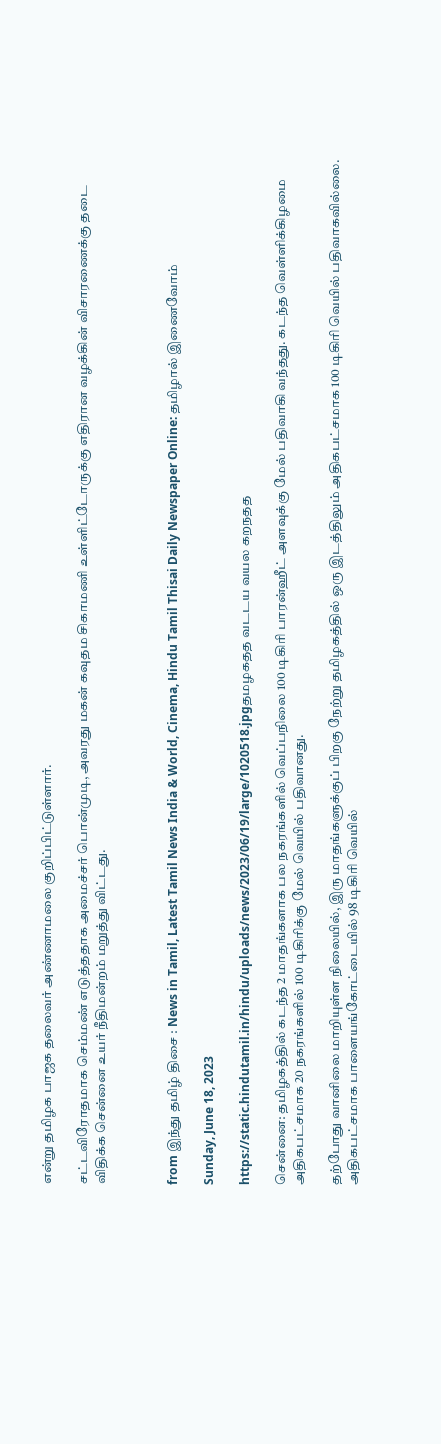என்று தமிழக பாஜக தலைவர் அண்ணாமலை குறிப்பிட்டுள்ளார்.

சட்டவிரோதமாக செம்மண் எடுத்ததாக அமைச்சர் பொன்முடி, அவரது மகன் கவுதம சிகாமணி உள்ளிட்டோருக்கு எதிரான வழக்கின் விசாரணைக்கு தடை விதிக்க சென்னை உயர் நீதிமன்றம் மறுத்து விட்டது.



from இந்து தமிழ் திசை : News in Tamil, Latest Tamil News India & World, Cinema, Hindu Tamil Thisai Daily Newspaper Online: தமிழால் இணைவோம்

Sunday, June 18, 2023

https://static.hindutamil.in/hindu/uploads/news/2023/06/19/large/1020518.jpgதமழகதத வடடய வயல கறநதத

சென்னை: தமிழகத்தில் கடந்த 2 மாதங்களாக பல நகரங்களில் வெப்பநிலை 100 டிகிரி பாரன்ஹீட் அளவுக்கு மேல் பதிவாகி வந்தது. கடந்த வெள்ளிக்கிழமை அதிகபட்சமாக 20 நகரங்களில் 100 டிகிரிக்கு மேல் வெயில் பதிவானது.

தற்போது வானிலை மாறியுள்ள நிலையில், இரு மாதங்களுக்குப் பிறகு நேற்று தமிழகத்தில் ஒரு இடத்திலும் அதிகபட்சமாக 100 டிகிரி வெயில் பதிவாகவில்லை. அதிகபட்சமாக பாளையங்கோட்டையில் 98 டிகிரி வெயில்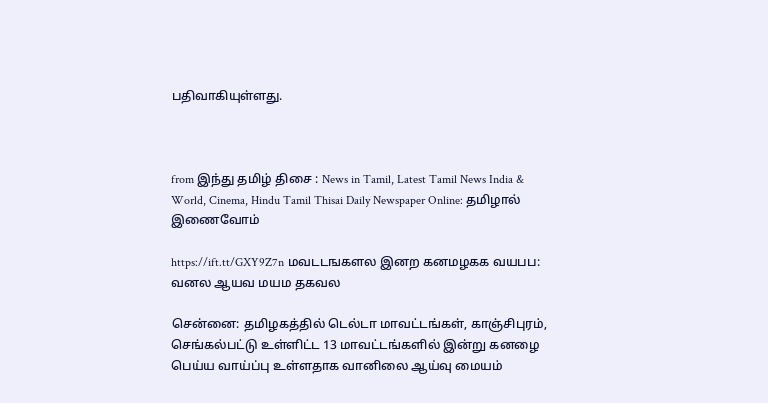பதிவாகியுள்ளது.



from இந்து தமிழ் திசை : News in Tamil, Latest Tamil News India & World, Cinema, Hindu Tamil Thisai Daily Newspaper Online: தமிழால் இணைவோம்

https://ift.tt/GXY9Z7n மவடடஙகளல இனற கனமழகக வயபப: வனல ஆயவ மயம தகவல

சென்னை: தமிழகத்தில் டெல்டா மாவட்டங்கள், காஞ்சிபுரம், செங்கல்பட்டு உள்ளிட்ட 13 மாவட்டங்களில் இன்று கனழை பெய்ய வாய்ப்பு உள்ளதாக வானிலை ஆய்வு மையம்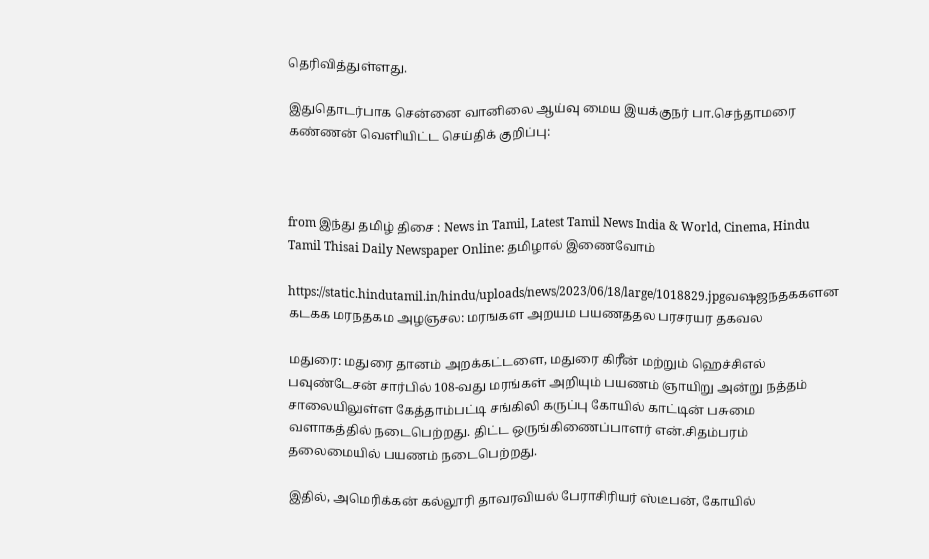தெரிவித்துள்ளது.

இதுதொடர்பாக சென்னை வானிலை ஆய்வு மைய இயக்குநர் பா.செந்தாமரை கண்ணன் வெளியிட்ட செய்திக் குறிப்பு:



from இந்து தமிழ் திசை : News in Tamil, Latest Tamil News India & World, Cinema, Hindu Tamil Thisai Daily Newspaper Online: தமிழால் இணைவோம்

https://static.hindutamil.in/hindu/uploads/news/2023/06/18/large/1018829.jpgவஷஜநதககளன கடகக மரநதகம அழஞசல: மரஙகள அறயம பயணததல பரசரயர தகவல

மதுரை: மதுரை தானம் அறக்கட்டளை, மதுரை கிரீன் மற்றும் ஹெச்சிஎல் பவுண்டேசன் சார்பில் 108-வது மரங்கள் அறியும் பயணம் ஞாயிறு அன்று நத்தம் சாலையிலுள்ள கேத்தாம்பட்டி சங்கிலி கருப்பு கோயில் காட்டின் பசுமை வளாகத்தில் நடைபெற்றது. திட்ட ஒருங்கிணைப்பாளர் என்.சிதம்பரம் தலைமையில் பயணம் நடைபெற்றது.

இதில், அமெரிக்கன் கல்லூரி தாவரவியல் பேராசிரியர் ஸ்டீபன், கோயில்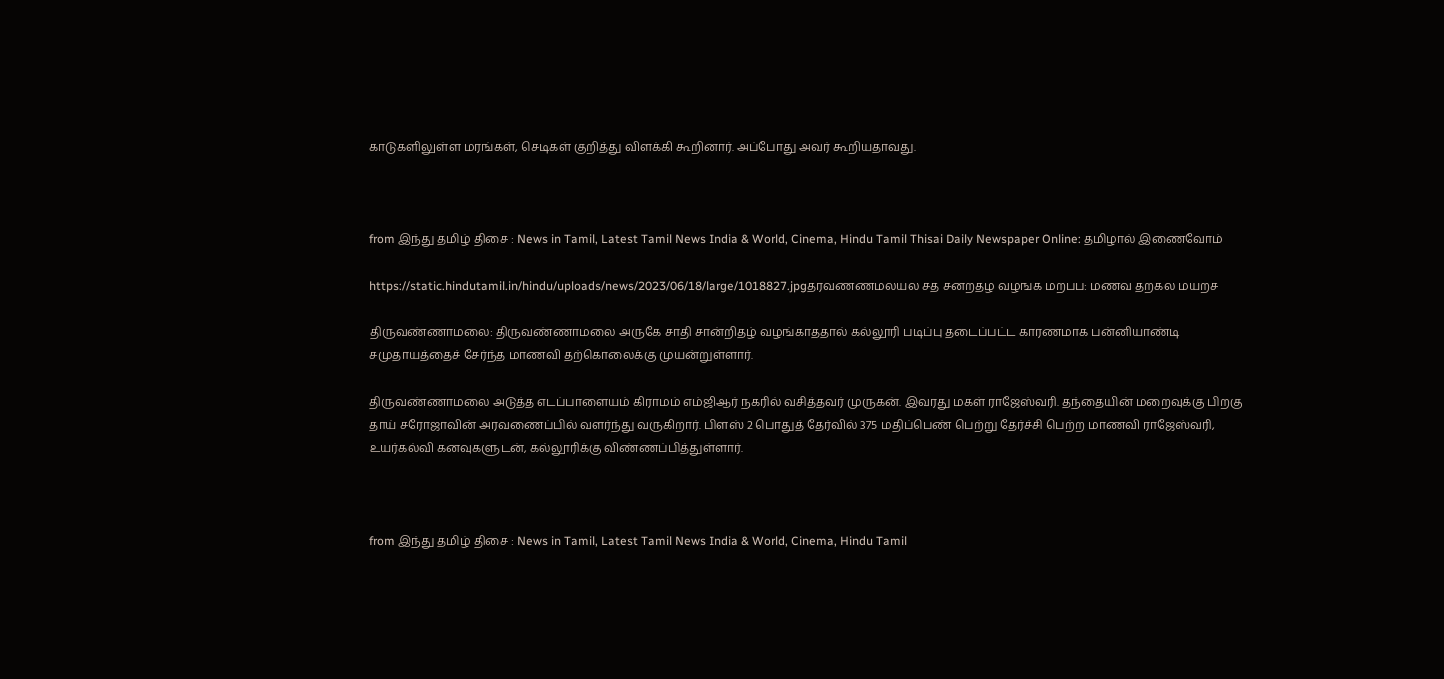காடுகளிலுள்ள மரங்கள், செடிகள் குறித்து விளக்கி கூறினார். அப்போது அவர் கூறியதாவது.



from இந்து தமிழ் திசை : News in Tamil, Latest Tamil News India & World, Cinema, Hindu Tamil Thisai Daily Newspaper Online: தமிழால் இணைவோம்

https://static.hindutamil.in/hindu/uploads/news/2023/06/18/large/1018827.jpgதரவணணமலயல சத சனறதழ வழஙக மறபப: மணவ தறகல மயறச

திருவண்ணாமலை: திருவண்ணாமலை அருகே சாதி சான்றிதழ் வழங்காததால் கல்லூரி படிப்பு தடைப்பட்ட காரணமாக பன்னியாண்டி சமுதாயத்தைச் சேர்ந்த மாணவி தற்கொலைக்கு முயன்றுள்ளார்.

திருவண்ணாமலை அடுத்த எடப்பாளையம் கிராமம் எம்ஜிஆர் நகரில் வசித்தவர் முருகன். இவரது மகள் ராஜேஸ்வரி. தந்தையின் மறைவுக்கு பிறகு தாய் சரோஜாவின் அரவணைப்பில் வளர்ந்து வருகிறார். பிளஸ் 2 பொதுத் தேர்வில் 375 மதிப்பெண் பெற்று தேர்ச்சி பெற்ற மாணவி ராஜேஸ்வரி, உயர்கல்வி கனவுகளுடன், கல்லூரிக்கு விண்ணப்பித்துள்ளார்.



from இந்து தமிழ் திசை : News in Tamil, Latest Tamil News India & World, Cinema, Hindu Tamil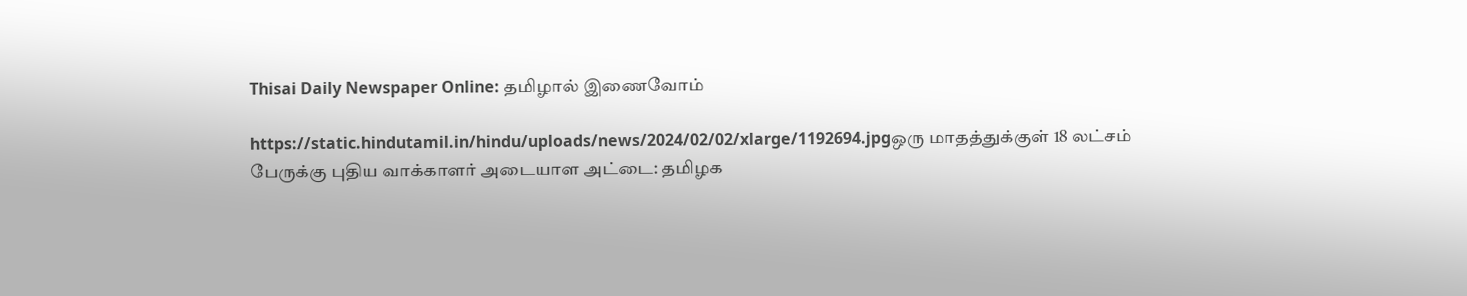Thisai Daily Newspaper Online: தமிழால் இணைவோம்

https://static.hindutamil.in/hindu/uploads/news/2024/02/02/xlarge/1192694.jpgஒரு மாதத்துக்குள் 18 லட்சம் பேருக்கு புதிய வாக்காளர் அடையாள அட்டை: தமிழக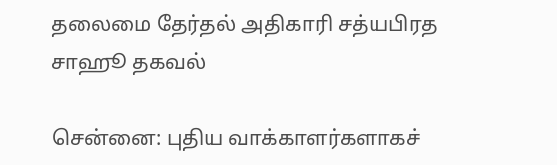தலைமை தேர்தல் அதிகாரி சத்யபிரத சாஹூ தகவல்

சென்னை: புதிய வாக்காளர்களாகச்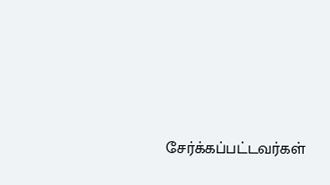சேர்க்கப்பட்டவர்கள்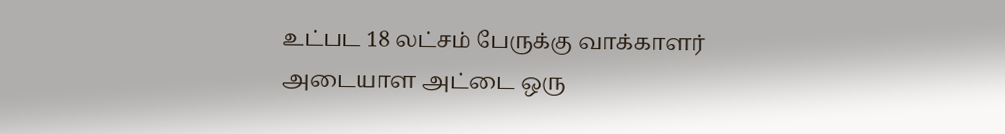உட்பட 18 லட்சம் பேருக்கு வாக்காளர் அடையாள அட்டை ஒரு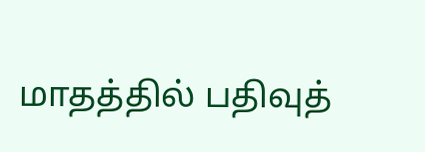மாதத்தில் பதிவுத்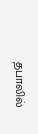தபாலில்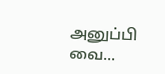அனுப்பி வை...